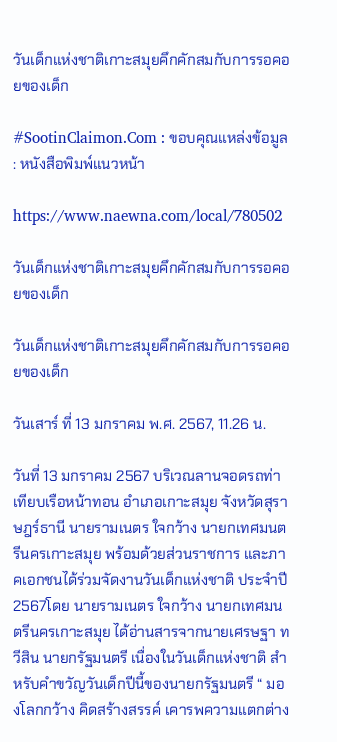วันเด็กแห่งชาติเกาะสมุยคึกคักสมกับการรอคอยของเด็ก

#SootinClaimon.Com : ขอบคุณแหล่งข้อมูล : หนังสือพิมพ์แนวหน้า

https://www.naewna.com/local/780502

วันเด็กแห่งชาติเกาะสมุยคึกคักสมกับการรอคอยของเด็ก

วันเด็กแห่งชาติเกาะสมุยคึกคักสมกับการรอคอยของเด็ก

วันเสาร์ ที่ 13 มกราคม พ.ศ. 2567, 11.26 น.

วันที่ 13 มกราคม 2567 บริเวณลานจอดรถท่าเทียบเรือหน้าทอน อำเภอเกาะสมุย จังหวัดสุราษฎร์ธานี นายรามเนตร ใจกว้าง นายกเทศมนตรีนครเกาะสมุย พร้อมด้วยส่วนราชการ และภาคเอกชนได้ร่วมจัดงานวันเด็กแห่งชาติ ประจำปี 2567โดย นายรามเนตร ใจกว้าง นายกเทศมนตรีนครเกาะสมุย ได้อ่านสารจากนายเศรษฐา ทวีสิน นายกรัฐมนตรี เนื่องในวันเด็กแห่งชาติ สำหรับคำขวัญวันเด็กปีนี้ของนายกรัฐมนตรี “ มองโลกกว้าง คิดสร้างสรรค์ เคารพความแตกต่าง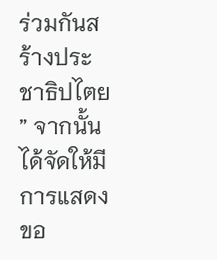ร่วมกันสร้างประชาธิปไตย ” จากนั้นได้จัดให้มีการแสดงขอ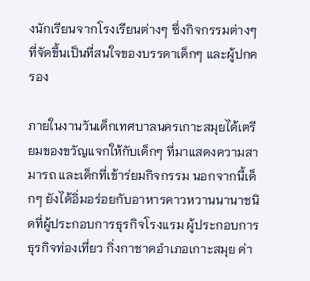งนักเรียนจากโรงเรียนต่างๆ ซึ่งกิจกรรมต่างๆ ที่จัดขึ้นเป็นที่สนใจของบรรดาเด็กๆ และผู้ปกครอง

ภายในงานวันเด็กเทศบาลนครเกาะสมุยได้เตรียมของขวัญแจกให้กับเด็กๆ ที่มาแสดงความสามารถ และเด็กที่เข้าร่ยมกิจกรรม นอกจากนี้เด็กๆ ยังได้อิ่มอร่อยกับอาหารคาวหวานนานาชนิดที่ผู้ประกอบการธุรกิจโรงแรม ผู้ประกอบการธุรกิจท่องเที่ยว กิ่งกาชาดอำเภอเกาะสมุย ด่า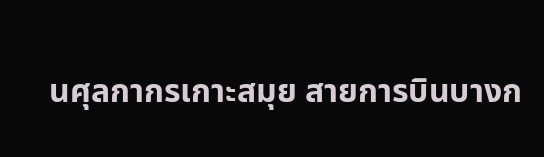นศุลกากรเกาะสมุย สายการบินบางก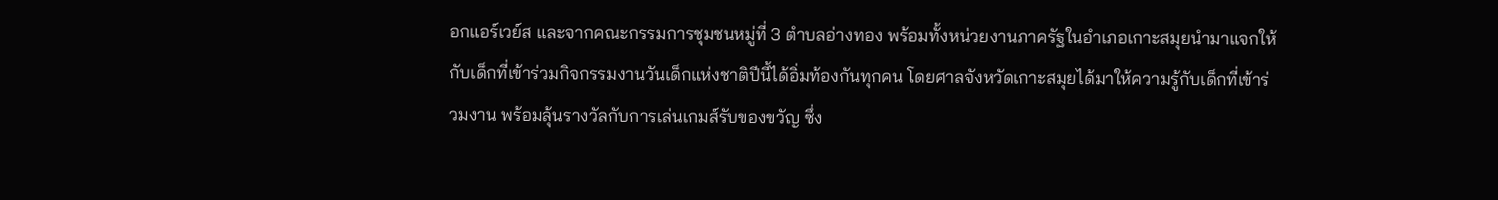อกแอร์เวย์ส และจากคณะกรรมการชุมชนหมู่ที่ 3 ตำบลอ่างทอง พร้อมทั้งหน่วยงานภาครัฐในอำเภอเกาะสมุยนำมาแจกให้กับเด็กที่เข้าร่วมกิจกรรมงานวันเด็กแห่งชาติปีนี้ได้อิ่มท้องกันทุกคน โดยศาลจังหวัดเกาะสมุยได้มาให้ความรู้กับเด็กที่เข้าร่วมงาน พร้อมลุ้นรางวัลกับการเล่นเกมส์รับของขวัญ ซึ่ง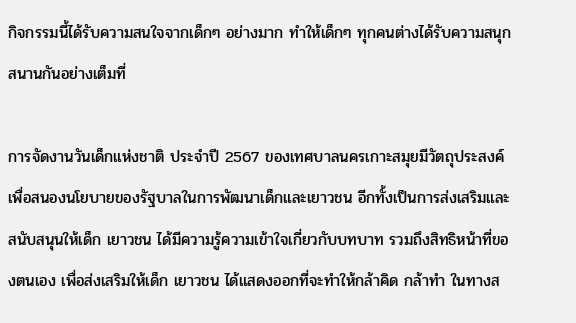กิจกรรมนี้ได้รับความสนใจจากเด็กๆ อย่างมาก ทำให้เด็กๆ ทุกคนต่างได้รับความสนุกสนานกันอย่างเต็มที่

การจัดงานวันเด็กแห่งชาติ ประจำปี 2567 ของเทศบาลนครเกาะสมุยมีวัตถุประสงค์เพื่อสนองนโยบายของรัฐบาลในการพัฒนาเด็กและเยาวชน อีกทั้งเป็นการส่งเสริมและสนับสนุนให้เด็ก เยาวชน ได้มีความรู้ความเข้าใจเกี่ยวกับบทบาท รวมถึงสิทธิหน้าที่ของตนเอง เพื่อส่งเสริมให้เด็ก เยาวชน ได้แสดงออกที่จะทำให้กล้าคิด กล้าทำ ในทางส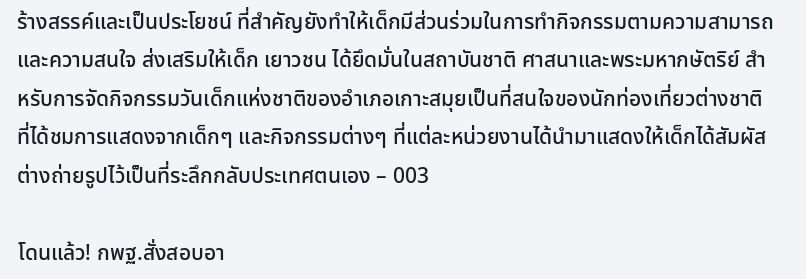ร้างสรรค์และเป็นประโยชน์ ที่สำคัญยังทำให้เด็กมีส่วนร่วมในการทำกิจกรรมตามความสามารถและความสนใจ ส่งเสริมให้เด็ก เยาวชน ได้ยึดมั่นในสถาบันชาติ ศาสนาและพระมหากษัตริย์ สำหรับการจัดกิจกรรมวันเด็กแห่งชาติของอำเภอเกาะสมุยเป็นที่สนใจของนักท่องเที่ยวต่างชาติที่ได้ชมการแสดงจากเด็กๆ และกิจกรรมต่างๆ ที่แต่ละหน่วยงานได้นำมาแสดงให้เด็กได้สัมผัสต่างถ่ายรูปไว้เป็นที่ระลึกกลับประเทศตนเอง – 003

โดนแล้ว! กพฐ.สั่งสอบอา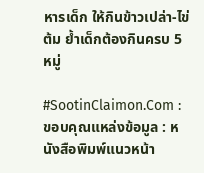หารเด็ก ให้กินข้าวเปล่า-ไข่ต้ม ย้ำเด็กต้องกินครบ 5 หมู่

#SootinClaimon.Com : ขอบคุณแหล่งข้อมูล : หนังสือพิมพ์แนวหน้า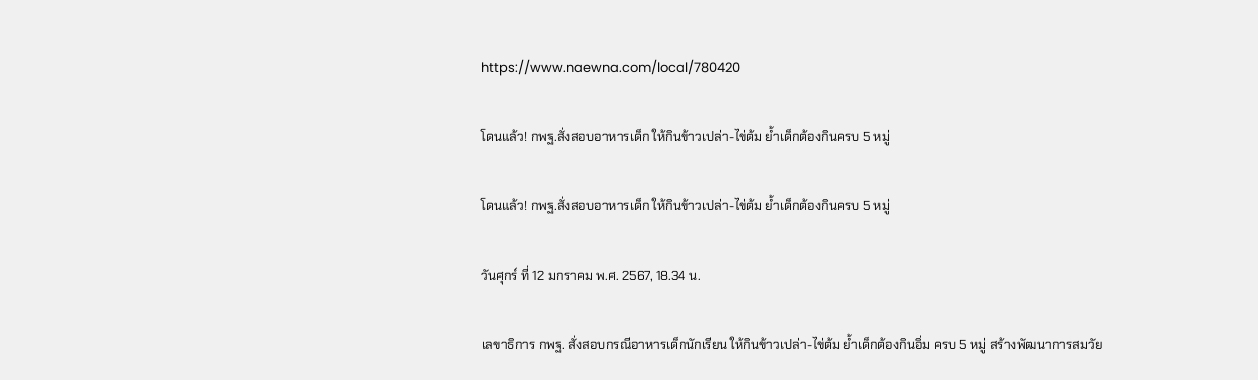https://www.naewna.com/local/780420

โดนแล้ว! กพฐ.สั่งสอบอาหารเด็ก ให้กินข้าวเปล่า-ไข่ต้ม ย้ำเด็กต้องกินครบ 5 หมู่

โดนแล้ว! กพฐ.สั่งสอบอาหารเด็ก ให้กินข้าวเปล่า-ไข่ต้ม ย้ำเด็กต้องกินครบ 5 หมู่

วันศุกร์ ที่ 12 มกราคม พ.ศ. 2567, 18.34 น.

เลขาธิการ กพฐ. สั่งสอบกรณีอาหารเด็กนักเรียน ให้กินข้าวเปล่า-ไข่ต้ม ย้ำเด็กต้องกินอิ่ม ครบ 5 หมู่ สร้างพัฒนาการสมวัย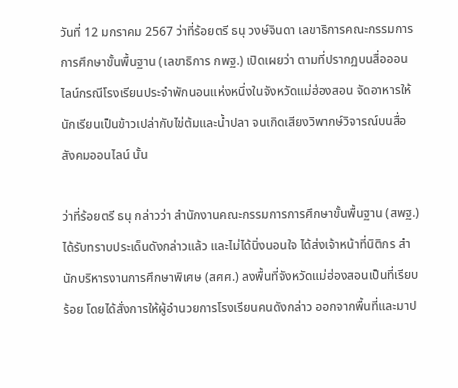วันที่ 12 มกราคม 2567 ว่าที่ร้อยตรี ธนุ วงษ์จินดา เลขาธิการคณะกรรมการการศึกษาขั้นพื้นฐาน (เลขาธิการ กพฐ.) เปิดเผยว่า ตามที่ปรากฏบนสื่อออนไลน์กรณีโรงเรียนประจำพักนอนแห่งหนึ่งในจังหวัดแม่ฮ่องสอน จัดอาหารให้นักเรียนเป็นข้าวเปล่ากับไข่ต้มและน้ำปลา จนเกิดเสียงวิพากษ์วิจารณ์บนสื่อสังคมออนไลน์ นั้น

ว่าที่ร้อยตรี ธนุ กล่าวว่า สำนักงานคณะกรรมการการศึกษาขั้นพื้นฐาน (สพฐ.) ได้รับทราบประเด็นดังกล่าวแล้ว และไม่ได้นิ่งนอนใจ ได้ส่งเจ้าหน้าที่นิติกร สำนักบริหารงานการศึกษาพิเศษ (สศศ.) ลงพื้นที่จังหวัดแม่ฮ่องสอนเป็นที่เรียบร้อย โดยได้สั่งการให้ผู้อำนวยการโรงเรียนคนดังกล่าว ออกจากพื้นที่และมาป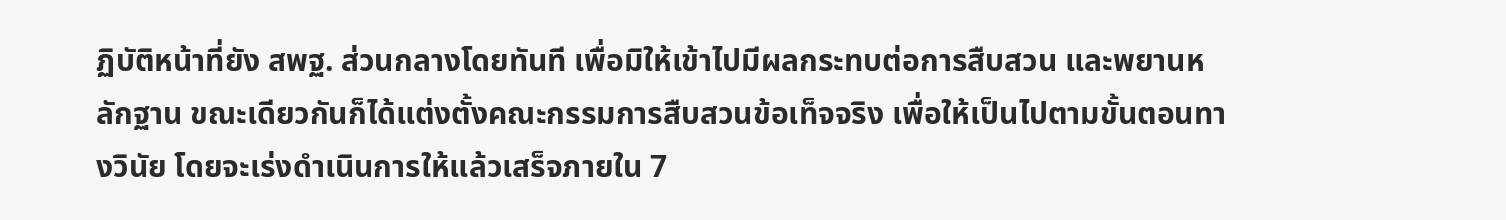ฏิบัติหน้าที่ยัง สพฐ. ส่วนกลางโดยทันที เพื่อมิให้เข้าไปมีผลกระทบต่อการสืบสวน และพยานหลักฐาน ขณะเดียวกันก็ได้แต่งตั้งคณะกรรมการสืบสวนข้อเท็จจริง เพื่อให้เป็นไปตามขั้นตอนทางวินัย โดยจะเร่งดำเนินการให้แล้วเสร็จภายใน 7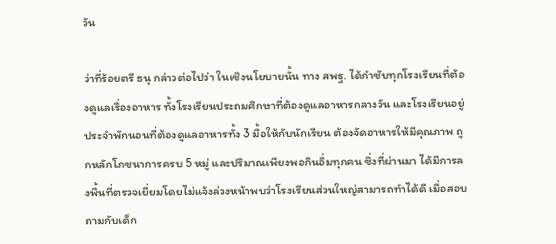วัน

ว่าที่ร้อยตรี ธนุ กล่าวต่อไปว่า ในเชิงนโยบายนั้น ทาง สพฐ. ได้กำชับทุกโรงเรียนที่ต้องดูแลเรื่องอาหาร ทั้งโรงเรียนประถมศึกษาที่ต้องดูแลอาหารกลางวัน และโรงเรียนอยู่ประจำพักนอนที่ต้องดูแลอาหารทั้ง 3 มื้อให้กับนักเรียน ต้องจัดอาหารให้มีคุณภาพ ถูกหลักโภชนาการครบ 5 หมู่ และปริมาณเพียงพอกินอิ่มทุกคน ซึ่งที่ผ่านมา ได้มีการลงพื้นที่ตรวจเยี่ยมโดยไม่แจ้งล่วงหน้าพบว่าโรงเรียนส่วนใหญ่สามารถทำได้ดี เมื่อสอบถามกับเด็ก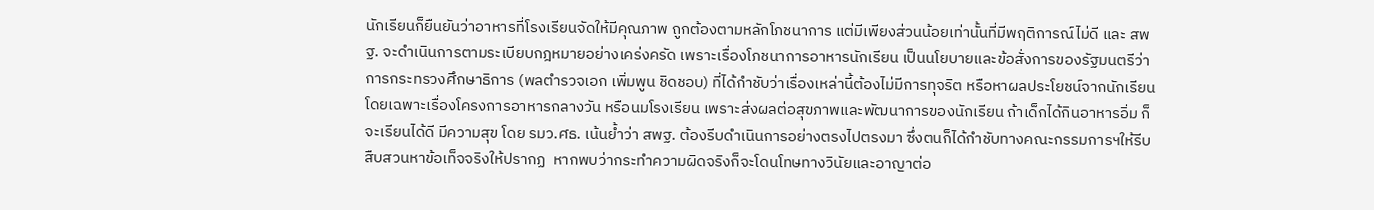นักเรียนก็ยืนยันว่าอาหารที่โรงเรียนจัดให้มีคุณภาพ ถูกต้องตามหลักโภชนาการ แต่มีเพียงส่วนน้อยเท่านั้นที่มีพฤติการณ์ไม่ดี และ สพฐ. จะดำเนินการตามระเบียบกฎหมายอย่างเคร่งครัด เพราะเรื่องโภชนาการอาหารนักเรียน เป็นนโยบายและข้อสั่งการของรัฐมนตรีว่าการกระทรวงศึกษาธิการ (พลตำรวจเอก เพิ่มพูน ชิดชอบ) ที่ได้กำชับว่าเรื่องเหล่านี้ต้องไม่มีการทุจริต หรือหาผลประโยชน์จากนักเรียน โดยเฉพาะเรื่องโครงการอาหารกลางวัน หรือนมโรงเรียน เพราะส่งผลต่อสุขภาพและพัฒนาการของนักเรียน ถ้าเด็กได้กินอาหารอิ่ม ก็จะเรียนได้ดี มีความสุข โดย รมว.ศธ. เน้นย้ำว่า สพฐ. ต้องรีบดำเนินการอย่างตรงไปตรงมา ซึ่งตนก็ได้กำชับทางคณะกรรมการฯให้รีบสืบสวนหาข้อเท็จจริงให้ปรากฏ  หากพบว่ากระทำความผิดจริงก็จะโดนโทษทางวินัยและอาญาต่อ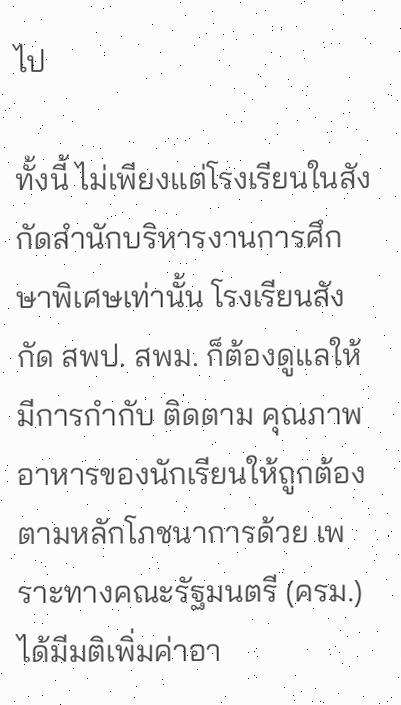ไป

ทั้งนี้ ไม่เพียงแต่โรงเรียนในสังกัดสำนักบริหารงานการศึกษาพิเศษเท่านั้น โรงเรียนสังกัด สพป. สพม. ก็ต้องดูแลให้มีการกำกับ ติดตาม คุณภาพอาหารของนักเรียนให้ถูกต้องตามหลักโภชนาการด้วย เพราะทางคณะรัฐมนตรี (ครม.) ได้มีมติเพิ่มค่าอา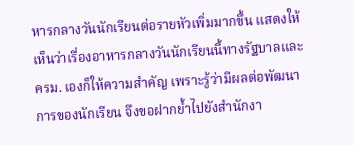หารกลางวันนักเรียนต่อรายหัวเพิ่มมากขึ้น แสดงให้เห็นว่าเรื่องอาหารกลางวันนักเรียนนี้ทางรัฐบาลและ ครม. เองก็ให้ความสำคัญ เพราะรู้ว่ามีผลต่อพัฒนาการของนักเรียน จึงขอฝากย้ำไปยังสำนักงา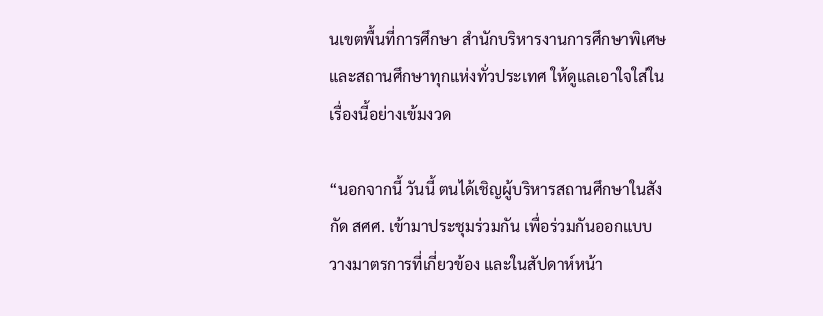นเขตพื้นที่การศึกษา สำนักบริหารงานการศึกษาพิเศษ และสถานศึกษาทุกแห่งทั่วประเทศ ให้ดูแลเอาใจใส่ในเรื่องนี้อย่างเข้มงวด

“นอกจากนี้ วันนี้ ตนได้เชิญผู้บริหารสถานศึกษาในสังกัด สศศ. เข้ามาประชุมร่วมกัน เพื่อร่วมกันออกแบบวางมาตรการที่เกี่ยวข้อง และในสัปดาห์หน้า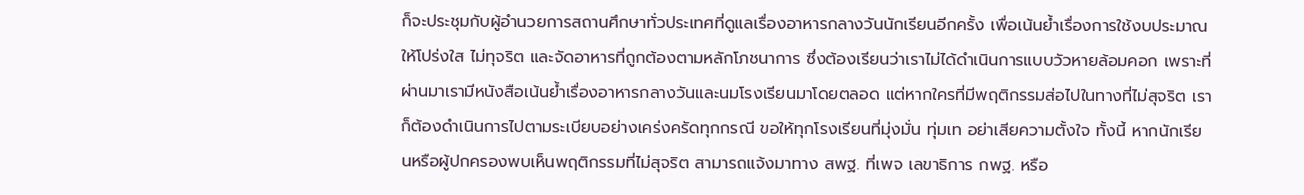ก็จะประชุมกับผู้อำนวยการสถานศึกษาทั่วประเทศที่ดูแลเรื่องอาหารกลางวันนักเรียนอีกครั้ง เพื่อเน้นย้ำเรื่องการใช้งบประมาณให้โปร่งใส ไม่ทุจริต และจัดอาหารที่ถูกต้องตามหลักโภชนาการ ซึ่งต้องเรียนว่าเราไม่ได้ดำเนินการแบบวัวหายล้อมคอก เพราะที่ผ่านมาเรามีหนังสือเน้นย้ำเรื่องอาหารกลางวันและนมโรงเรียนมาโดยตลอด แต่หากใครที่มีพฤติกรรมส่อไปในทางที่ไม่สุจริต เราก็ต้องดำเนินการไปตามระเบียบอย่างเคร่งครัดทุกกรณี ขอให้ทุกโรงเรียนที่มุ่งมั่น ทุ่มเท อย่าเสียความตั้งใจ ทั้งนี้ หากนักเรียนหรือผู้ปกครองพบเห็นพฤติกรรมที่ไม่สุจริต สามารถแจ้งมาทาง สพฐ. ที่เพจ เลขาธิการ กพฐ. หรือ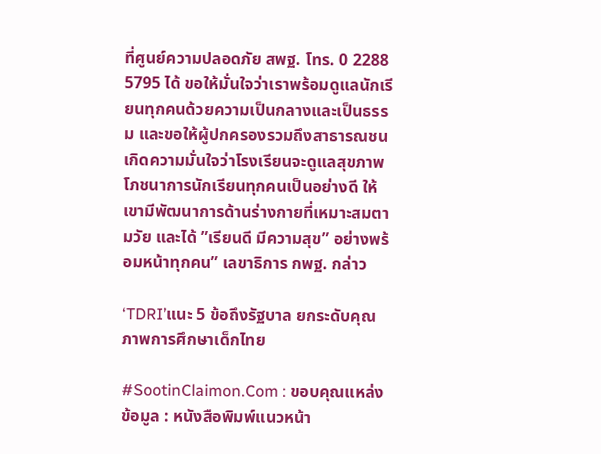ที่ศูนย์ความปลอดภัย สพฐ. โทร. 0 2288 5795 ได้ ขอให้มั่นใจว่าเราพร้อมดูแลนักเรียนทุกคนด้วยความเป็นกลางและเป็นธรรม และขอให้ผู้ปกครองรวมถึงสาธารณชนเกิดความมั่นใจว่าโรงเรียนจะดูแลสุขภาพโภชนาการนักเรียนทุกคนเป็นอย่างดี ให้เขามีพัฒนาการด้านร่างกายที่เหมาะสมตามวัย และได้ ”เรียนดี มีความสุข” อย่างพร้อมหน้าทุกคน” เลขาธิการ กพฐ. กล่าว

‘TDRI’แนะ 5 ข้อถึงรัฐบาล ยกระดับคุณภาพการศึกษาเด็กไทย

#SootinClaimon.Com : ขอบคุณแหล่งข้อมูล : หนังสือพิมพ์แนวหน้า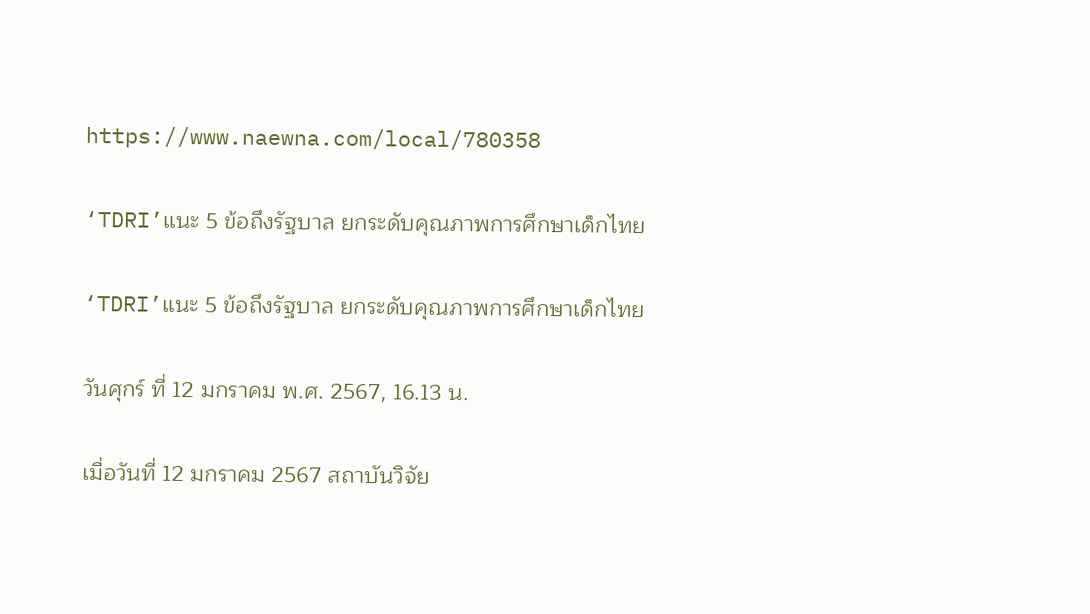https://www.naewna.com/local/780358

‘TDRI’แนะ 5 ข้อถึงรัฐบาล ยกระดับคุณภาพการศึกษาเด็กไทย

‘TDRI’แนะ 5 ข้อถึงรัฐบาล ยกระดับคุณภาพการศึกษาเด็กไทย

วันศุกร์ ที่ 12 มกราคม พ.ศ. 2567, 16.13 น.

เมื่อวันที่ 12 มกราคม 2567 สถาบันวิจัย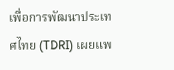เพื่อการพัฒนาประเทศไทย (TDRI) เผยแพ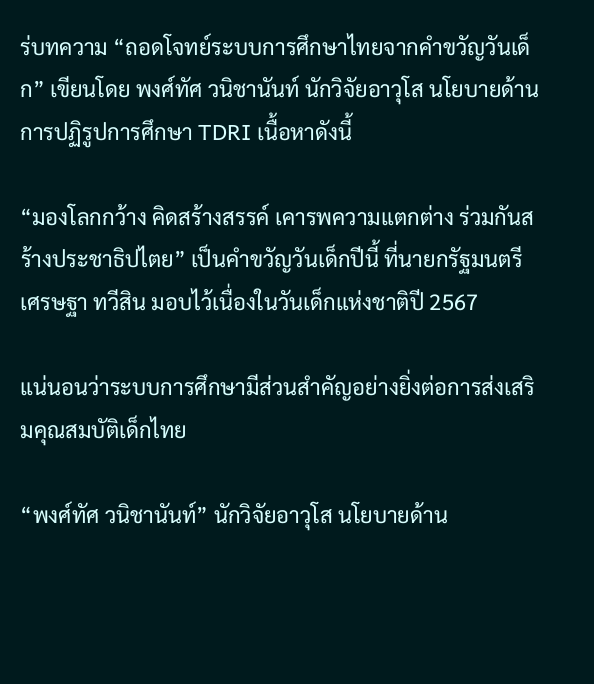ร่บทความ “ถอดโจทย์ระบบการศึกษาไทยจากคำขวัญวันเด็ก” เขียนโดย พงศ์ทัศ วนิชานันท์ นักวิจัยอาวุโส นโยบายด้านการปฏิรูปการศึกษา TDRI เนื้อหาดังนี้

“มองโลกกว้าง คิดสร้างสรรค์ เคารพความแตกต่าง ร่วมกันสร้างประชาธิปไตย” เป็นคำขวัญวันเด็กปีนี้ ที่นายกรัฐมนตรี เศรษฐา ทวีสิน มอบไว้เนื่องในวันเด็กแห่งชาติปี 2567

แน่นอนว่าระบบการศึกษามีส่วนสำคัญอย่างยิ่งต่อการส่งเสริมคุณสมบัติเด็กไทย

“พงศ์ทัศ วนิชานันท์” นักวิจัยอาวุโส นโยบายด้าน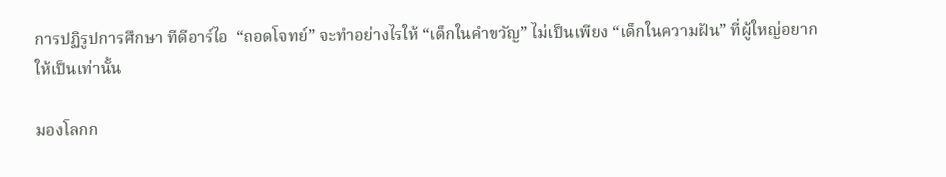การปฏิรูปการศึกษา ทีดีอาร์ไอ  “ถอดโจทย์” จะทำอย่างไรให้ “เด็กในคำขวัญ” ไม่เป็นเพียง “เด็กในความฝัน” ที่ผู้ใหญ่อยากให้เป็นเท่านั้น

มองโลกก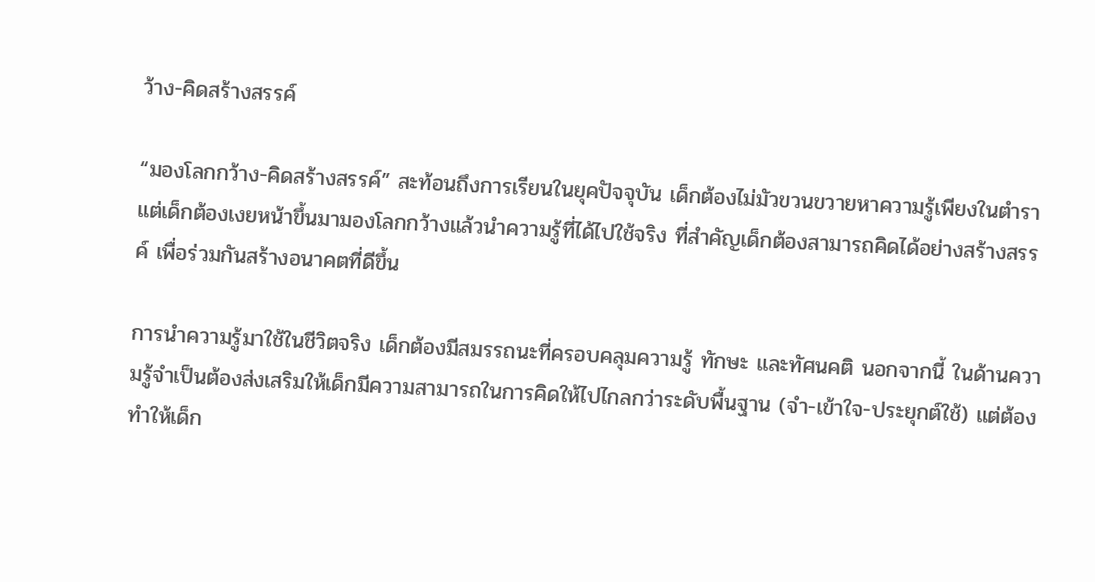ว้าง-คิดสร้างสรรค์

“มองโลกกว้าง-คิดสร้างสรรค์” สะท้อนถึงการเรียนในยุคปัจจุบัน เด็กต้องไม่มัวขวนขวายหาความรู้เพียงในตำรา แต่เด็กต้องเงยหน้าขึ้นมามองโลกกว้างแล้วนำความรู้ที่ได้ไปใช้จริง ที่สำคัญเด็กต้องสามารถคิดได้อย่างสร้างสรรค์ เพื่อร่วมกันสร้างอนาคตที่ดีขึ้น

การนำความรู้มาใช้ในชีวิตจริง เด็กต้องมีสมรรถนะที่ครอบคลุมความรู้ ทักษะ และทัศนคติ นอกจากนี้ ในด้านความรู้จำเป็นต้องส่งเสริมให้เด็กมีความสามารถในการคิดให้ไปไกลกว่าระดับพื้นฐาน (จำ-เข้าใจ-ประยุกต์ใช้) แต่ต้องทำให้เด็ก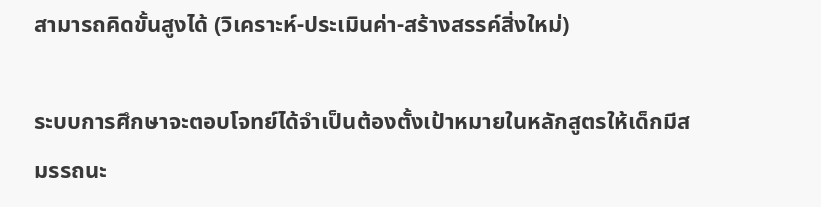สามารถคิดขั้นสูงได้ (วิเคราะห์-ประเมินค่า-สร้างสรรค์สิ่งใหม่)

ระบบการศึกษาจะตอบโจทย์ได้จำเป็นต้องตั้งเป้าหมายในหลักสูตรให้เด็กมีสมรรถนะ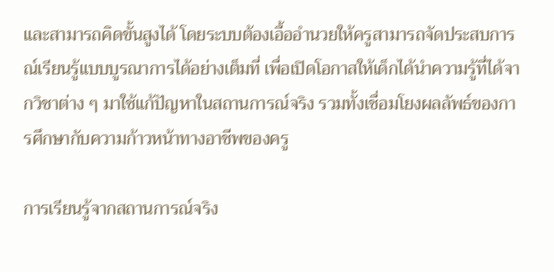และสามารถคิดขั้นสูงได้ โดยระบบต้องเอื้ออำนวยให้ครูสามารถจัดประสบการณ์เรียนรู้แบบบูรณาการได้อย่างเต็มที่ เพื่อเปิดโอกาสให้เด็กได้นำความรู้ที่ได้จากวิชาต่าง ๆ มาใช้แก้ปัญหาในสถานการณ์จริง รวมทั้งเชื่อมโยงผลลัพธ์ของการศึกษากับความก้าวหน้าทางอาชีพของครู

การเรียนรู้จากสถานการณ์จริง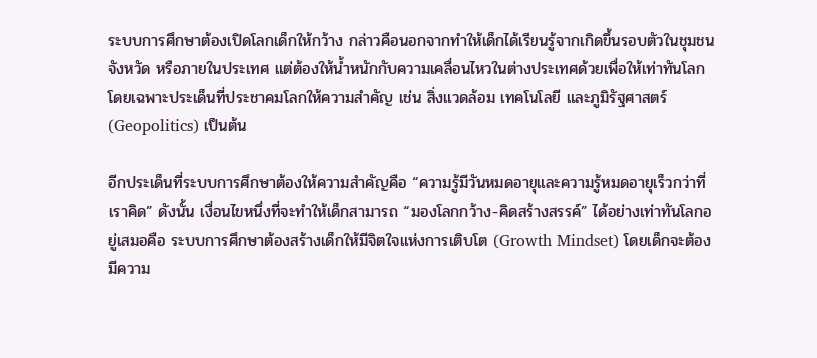ระบบการศึกษาต้องเปิดโลกเด็กให้กว้าง กล่าวคือนอกจากทำให้เด็กได้เรียนรู้จากเกิดขึ้นรอบตัวในชุมชน จังหวัด หรือภายในประเทศ แต่ต้องให้น้ำหนักกับความเคลื่อนไหวในต่างประเทศด้วยเพื่อให้เท่าทันโลก โดยเฉพาะประเด็นที่ประชาคมโลกให้ความสำคัญ เช่น สิ่งแวดล้อม เทคโนโลยี และภูมิรัฐศาสตร์ (Geopolitics) เป็นต้น

อีกประเด็นที่ระบบการศึกษาต้องให้ความสำคัญคือ “ความรู้มีวันหมดอายุและความรู้หมดอายุเร็วกว่าที่เราคิด” ดังนั้น เงื่อนไขหนึ่งที่จะทำให้เด็กสามารถ “มองโลกกว้าง-คิดสร้างสรรค์” ได้อย่างเท่าทันโลกอยู่เสมอคือ ระบบการศึกษาต้องสร้างเด็กให้มีจิตใจแห่งการเติบโต (Growth Mindset) โดยเด็กจะต้องมีความ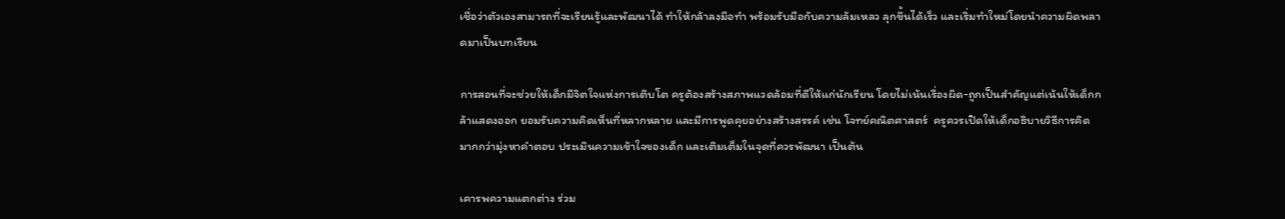เชื่อว่าตัวเองสามารถที่จะเรียนรู้และพัฒนาได้ ทำให้กล้าลงมือทำ พร้อมรับมือกับความล้มเหลว ลุกขึ้นได้เร็ว และเริ่มทำใหม่โดยนำความผิดพลาดมาเป็นบทเรียน

การสอนที่จะช่วยให้เด็กมีจิตใจแห่งการเติบโต ครูต้องสร้างสภาพแวดล้อมที่ดีให้แก่นักเรียน โดยไม่เน้นเรื่องผิด-ถูกเป็นสำคัญแต่เน้นให้เด็กกล้าแสดงออก ยอมรับความคิดเห็นที่หลากหลาย และมีการพูดคุยอย่างสร้างสรรค์ เช่น โจทย์คณิตศาสตร์  ครูควรเปิดให้เด็กอธิบายวิธีการคิดมากกว่ามุ่งหาคำตอบ ประเมินความเข้าใจของเด็ก และเติมเต็มในจุดที่ควรพัฒนา เป็นต้น

เคารพความแตกต่าง ร่วม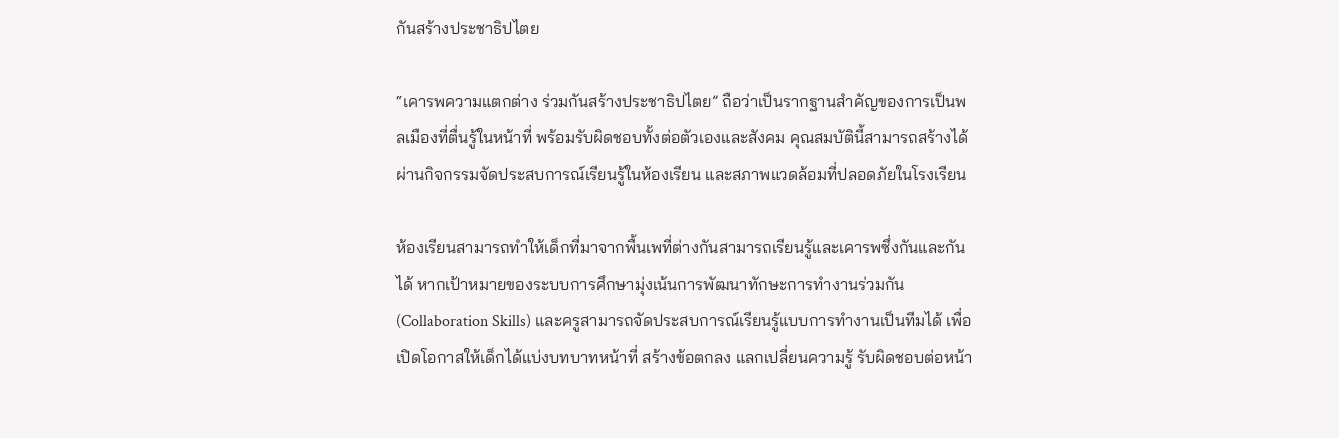กันสร้างประชาธิปไตย

“เคารพความแตกต่าง ร่วมกันสร้างประชาธิปไตย” ถือว่าเป็นรากฐานสำคัญของการเป็นพลเมืองที่ตื่นรู้ในหน้าที่ พร้อมรับผิดชอบทั้งต่อตัวเองและสังคม คุณสมบัตินี้สามารถสร้างได้ผ่านกิจกรรมจัดประสบการณ์เรียนรู้ในห้องเรียน และสภาพแวดล้อมที่ปลอดภัยในโรงเรียน

ห้องเรียนสามารถทำให้เด็กที่มาจากพื้นเพที่ต่างกันสามารถเรียนรู้และเคารพซึ่งกันและกันได้ หากเป้าหมายของระบบการศึกษามุ่งเน้นการพัฒนาทักษะการทำงานร่วมกัน (Collaboration Skills) และครูสามารถจัดประสบการณ์เรียนรู้แบบการทำงานเป็นทีมได้ เพื่อเปิดโอกาสให้เด็กได้แบ่งบทบาทหน้าที่ สร้างข้อตกลง แลกเปลี่ยนความรู้ รับผิดชอบต่อหน้า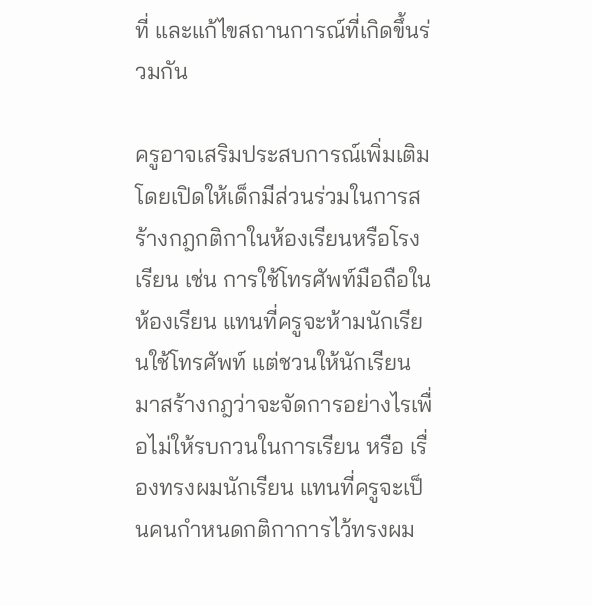ที่ และแก้ไขสถานการณ์ที่เกิดขึ้นร่วมกัน

ครูอาจเสริมประสบการณ์เพิ่มเติม โดยเปิดให้เด็กมีส่วนร่วมในการสร้างกฎกติกาในห้องเรียนหรือโรงเรียน เช่น การใช้โทรศัพท์มือถือในห้องเรียน แทนที่ครูจะห้ามนักเรียนใช้โทรศัพท์ แต่ชวนให้นักเรียนมาสร้างกฎว่าจะจัดการอย่างไรเพื่อไม่ให้รบกวนในการเรียน หรือ เรื่องทรงผมนักเรียน แทนที่ครูจะเป็นคนกำหนดกติกาการไว้ทรงผม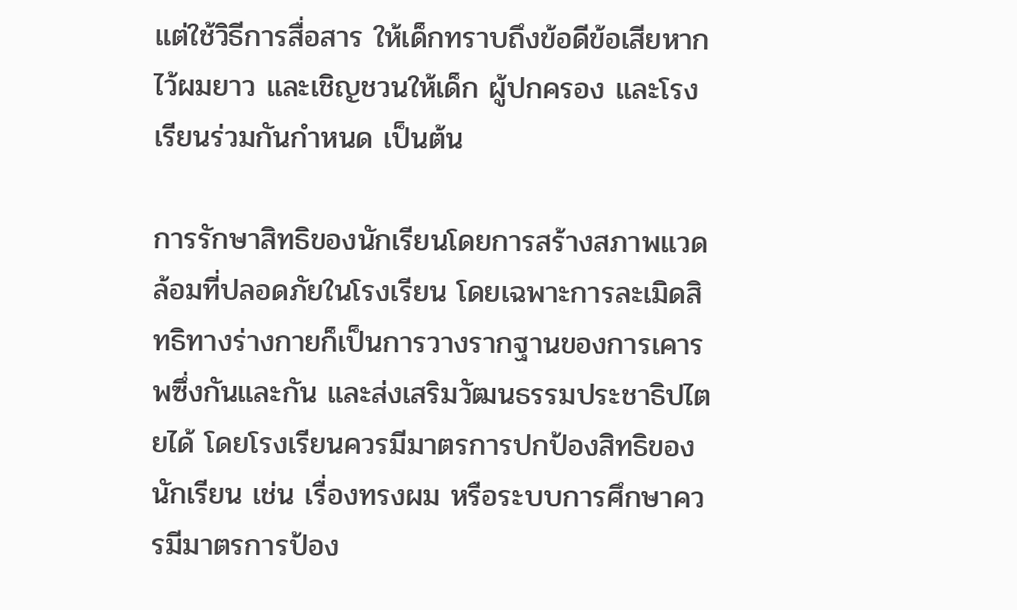แต่ใช้วิธีการสื่อสาร ให้เด็กทราบถึงข้อดีข้อเสียหากไว้ผมยาว และเชิญชวนให้เด็ก ผู้ปกครอง และโรงเรียนร่วมกันกำหนด เป็นต้น

การรักษาสิทธิของนักเรียนโดยการสร้างสภาพแวดล้อมที่ปลอดภัยในโรงเรียน โดยเฉพาะการละเมิดสิทธิทางร่างกายก็เป็นการวางรากฐานของการเคารพซึ่งกันและกัน และส่งเสริมวัฒนธรรมประชาธิปไตยได้ โดยโรงเรียนควรมีมาตรการปกป้องสิทธิของนักเรียน เช่น เรื่องทรงผม หรือระบบการศึกษาควรมีมาตรการป้อง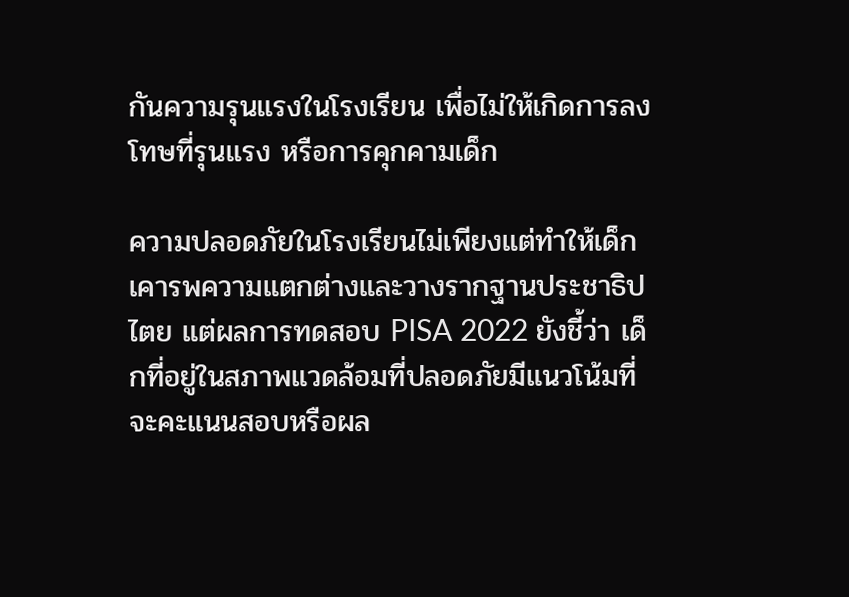กันความรุนแรงในโรงเรียน เพื่อไม่ให้เกิดการลงโทษที่รุนแรง หรือการคุกคามเด็ก

ความปลอดภัยในโรงเรียนไม่เพียงแต่ทำให้เด็กเคารพความแตกต่างและวางรากฐานประชาธิปไตย แต่ผลการทดสอบ PISA 2022 ยังชี้ว่า เด็กที่อยู่ในสภาพแวดล้อมที่ปลอดภัยมีแนวโน้มที่จะคะแนนสอบหรือผล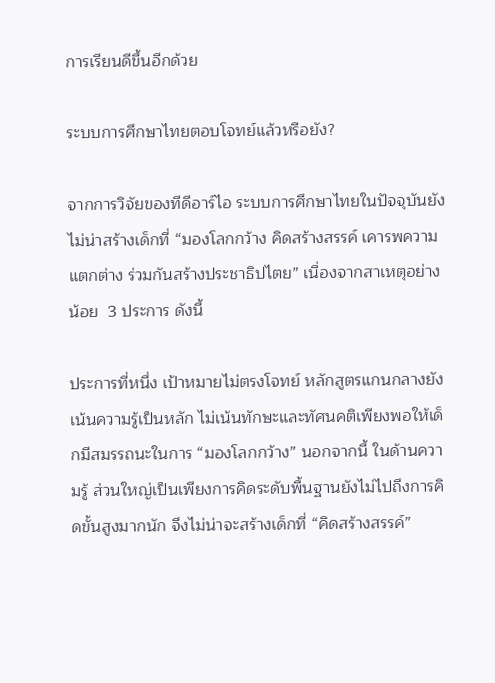การเรียนดีขึ้นอีกด้วย

ระบบการศึกษาไทยตอบโจทย์แล้วหรือยัง?

จากการวิจัยของทีดีอาร์ไอ ระบบการศึกษาไทยในปัจจุบันยังไม่น่าสร้างเด็กที่ “มองโลกกว้าง คิดสร้างสรรค์ เคารพความแตกต่าง ร่วมกันสร้างประชาธิปไตย” เนื่องจากสาเหตุอย่างน้อย  3 ประการ ดังนี้

ประการที่หนึ่ง เป้าหมายไม่ตรงโจทย์ หลักสูตรแกนกลางยังเน้นความรู้เป็นหลัก ไม่เน้นทักษะและทัศนคติเพียงพอให้เด็กมีสมรรถนะในการ “มองโลกกว้าง” นอกจากนี้ ในด้านความรู้ ส่วนใหญ่เป็นเพียงการคิดระดับพื้นฐานยังไม่ไปถึงการคิดขั้นสูงมากนัก จึงไม่น่าจะสร้างเด็กที่ “คิดสร้างสรรค์”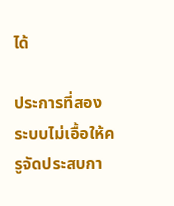ได้

ประการที่สอง ระบบไม่เอื้อให้ครูจัดประสบกา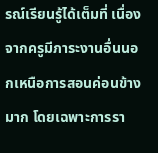รณ์เรียนรู้ได้เต็มที่ เนื่องจากครูมีภาระงานอื่นนอกเหนือการสอนค่อนข้างมาก โดยเฉพาะการรา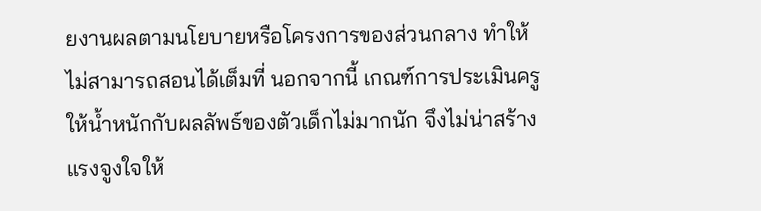ยงานผลตามนโยบายหรือโครงการของส่วนกลาง ทำให้ไม่สามารถสอนได้เต็มที่ นอกจากนี้ เกณฑ์การประเมินครูให้น้ำหนักกับผลลัพธ์ของตัวเด็กไม่มากนัก จึงไม่น่าสร้างแรงจูงใจให้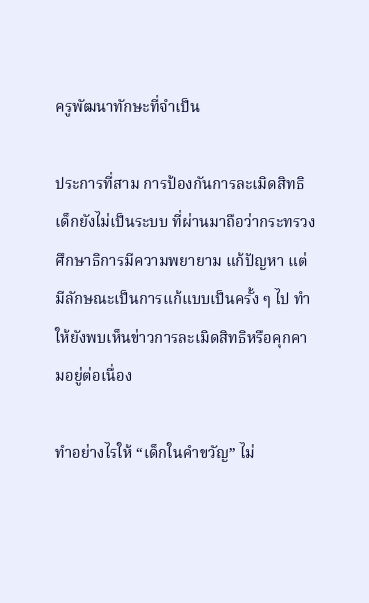ครูพัฒนาทักษะที่จำเป็น

ประการที่สาม การป้องกันการละเมิดสิทธิเด็กยังไม่เป็นระบบ ที่ผ่านมาถือว่ากระทรวงศึกษาธิการมีความพยายาม แก้ปัญหา แต่มีลักษณะเป็นการแก้แบบเป็นครั้ง ๆ ไป ทำให้ยังพบเห็นข่าวการละเมิดสิทธิหรือคุกคามอยู่ต่อเนื่อง

ทำอย่างไรให้ “เด็กในคำขวัญ” ไม่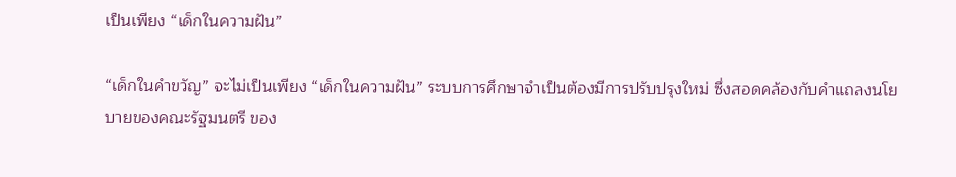เป็นเพียง “เด็กในความฝัน”

“เด็กในคำขวัญ” จะไม่เป็นเพียง “เด็กในความฝัน” ระบบการศึกษาจำเป็นต้องมีการปรับปรุงใหม่ ซึ่งสอดคล้องกับคำแถลงนโยบายของคณะรัฐมนตรี ของ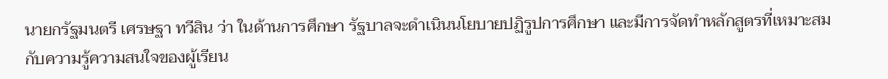นายกรัฐมนตรี เศรษฐา ทวีสิน ว่า ในด้านการศึกษา รัฐบาลจะดำเนินนโยบายปฏิรูปการศึกษา และมีการจัดทำหลักสูตรที่เหมาะสมกับความรู้ความสนใจของผู้เรียน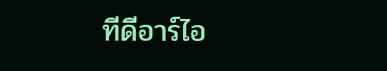ทีดีอาร์ไอ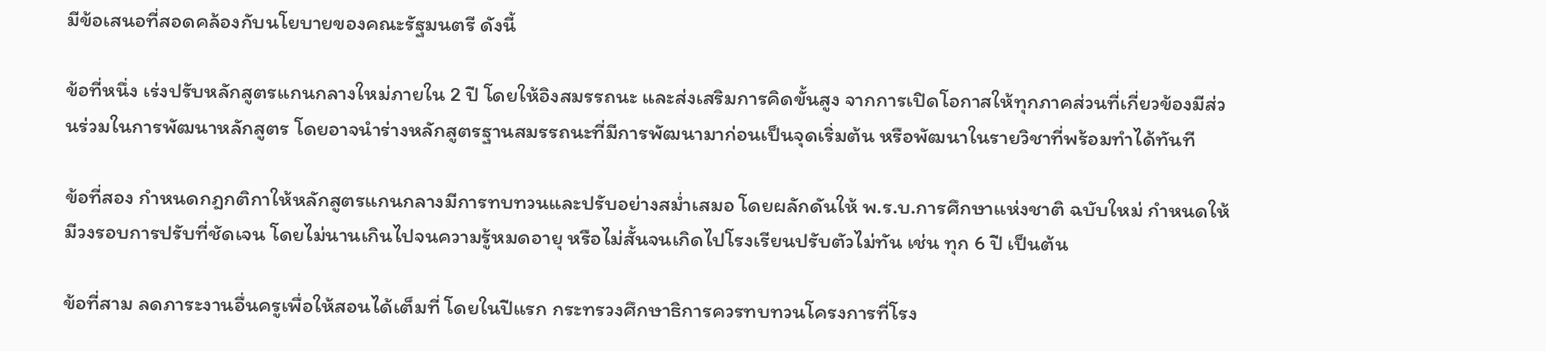มีข้อเสนอที่สอดคล้องกับนโยบายของคณะรัฐมนตรี ดังนี้

ข้อที่หนึ่ง เร่งปรับหลักสูตรแกนกลางใหม่ภายใน 2 ปี โดยให้อิงสมรรถนะ และส่งเสริมการคิดขั้นสูง จากการเปิดโอกาสให้ทุกภาคส่วนที่เกี่ยวข้องมีส่วนร่วมในการพัฒนาหลักสูตร โดยอาจนำร่างหลักสูตรฐานสมรรถนะที่มีการพัฒนามาก่อนเป็นจุดเริ่มต้น หรือพัฒนาในรายวิชาที่พร้อมทำได้ทันที

ข้อที่สอง กำหนดกฎกติกาให้หลักสูตรแกนกลางมีการทบทวนและปรับอย่างสม่ำเสมอ โดยผลักดันให้ พ.ร.บ.การศึกษาแห่งชาติ ฉบับใหม่ กำหนดให้มีวงรอบการปรับที่ชัดเจน โดยไม่นานเกินไปจนความรู้หมดอายุ หรือไม่สั้นจนเกิดไปโรงเรียนปรับตัวไม่ทัน เช่น ทุก 6 ปี เป็นต้น

ข้อที่สาม ลดภาระงานอื่นครูเพื่อให้สอนได้เต็มที่ โดยในปีแรก กระทรวงศึกษาธิการควรทบทวนโครงการที่โรง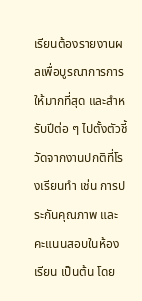เรียนต้องรายงานผลเพื่อบูรณาการการให้มากที่สุด และสำหรับปีต่อ ๆ ไปตั้งตัวชี้วัดจากงานปกติที่โรงเรียนทำ เช่น การประกันคุณภาพ และคะแนนสอบในห้องเรียน เป็นต้น โดย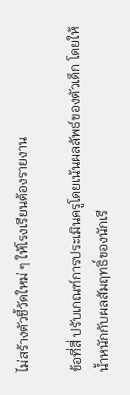ไม่สร้างตัวชี้วัดใหม่ ๆ ให้โรงเรียนต้องรายงาน

ข้อที่สี่ ปรับเกณฑ์การประเมินครูโดยเน้นผลลัพธ์ของตัวเด็ก โดยให้น้ำหนักกับผลสัมฤทธิ์ของนักเรี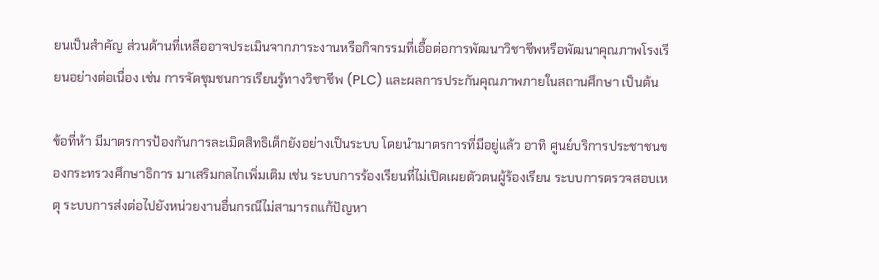ยนเป็นสำคัญ ส่วนด้านที่เหลืออาจประเมินจากภาระงานหรือกิจกรรมที่เอื้อต่อการพัฒนาวิชาชีพหรือพัฒนาคุณภาพโรงเรียนอย่างต่อเนื่อง เช่น การจัดชุมชนการเรียนรู้ทางวิชาชีพ (PLC) และผลการประกันคุณภาพภายในสถานศึกษา เป็นต้น

ข้อที่ห้า มีมาตรการป้องกันการละเมิดสิทธิเด็กยังอย่างเป็นระบบ โดยนำมาตรการที่มีอยู่แล้ว อาทิ ศูนย์บริการประชาชนของกระทรวงศึกษาธิการ มาเสริมกลไกเพิ่มเติม เช่น ระบบการร้องเรียนที่ไม่เปิดเผยตัวตนผู้ร้องเรียน ระบบการตรวจสอบเหตุ ระบบการส่งต่อไปยังหน่วยงานอื่นกรณีไม่สามารถแก้ปัญหา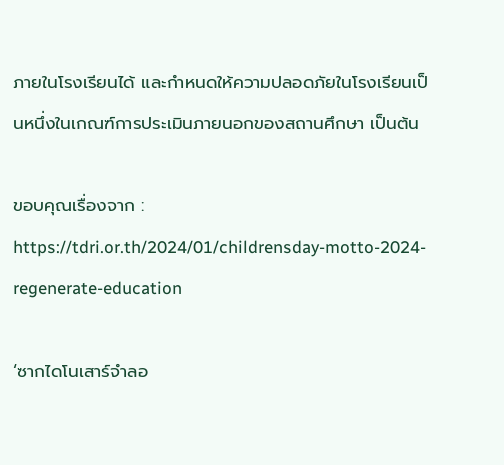ภายในโรงเรียนได้ และกำหนดให้ความปลอดภัยในโรงเรียนเป็นหนึ่งในเกณฑ์การประเมินภายนอกของสถานศึกษา เป็นต้น

ขอบคุณเรื่องจาก : https://tdri.or.th/2024/01/childrensday-motto-2024-regenerate-education

‘ซากไดโนเสาร์จำลอ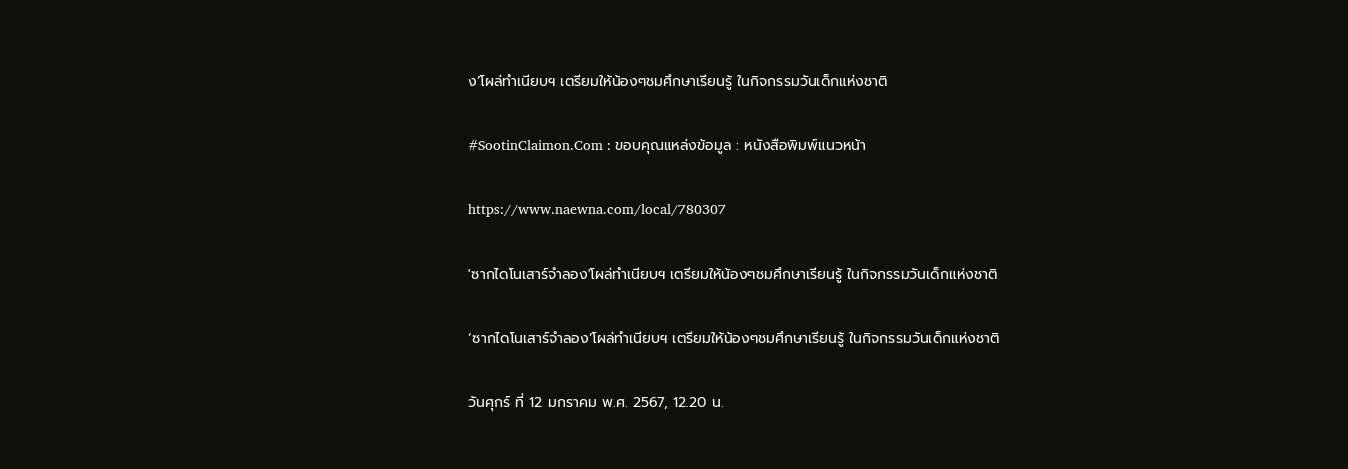ง’โผล่ทำเนียบฯ เตรียมให้น้องๆชมศึกษาเรียนรู้ ในกิจกรรมวันเด็กแห่งชาติ

#SootinClaimon.Com : ขอบคุณแหล่งข้อมูล : หนังสือพิมพ์แนวหน้า

https://www.naewna.com/local/780307

'ซากไดโนเสาร์จำลอง'โผล่ทำเนียบฯ เตรียมให้น้องๆชมศึกษาเรียนรู้ ในกิจกรรมวันเด็กแห่งชาติ

‘ซากไดโนเสาร์จำลอง’โผล่ทำเนียบฯ เตรียมให้น้องๆชมศึกษาเรียนรู้ ในกิจกรรมวันเด็กแห่งชาติ

วันศุกร์ ที่ 12 มกราคม พ.ศ. 2567, 12.20 น.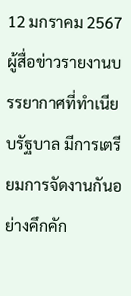12 มกราคม 2567 ผู้สื่อข่าวรายงานบรรยากาศที่ทำเนียบรัฐบาล มีการเตรียมการจัดงานกันอย่างคึกคัก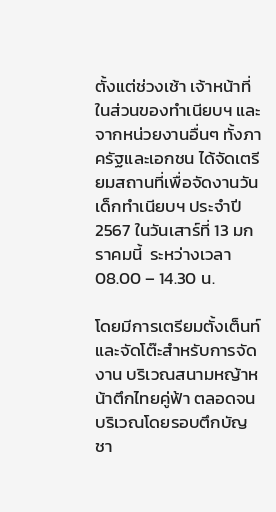ตั้งแต่ช่วงเช้า เจ้าหน้าที่ในส่วนของทำเนียบฯ และจากหน่วยงานอื่นๆ ทั้งภาครัฐและเอกชน ได้จัดเตรียมสถานที่เพื่อจัดงานวันเด็กทำเนียบฯ ประจำปี 2567 ในวันเสาร์ที่ 13 มกราคมนี้  ระหว่างเวลา 08.00 – 14.30 น.

โดยมีการเตรียมตั้งเต็นท์และจัดโต๊ะสำหรับการจัดงาน บริเวณสนามหญ้าหน้าตึกไทยคู่ฟ้า ตลอดจนบริเวณโดยรอบตึกบัญชา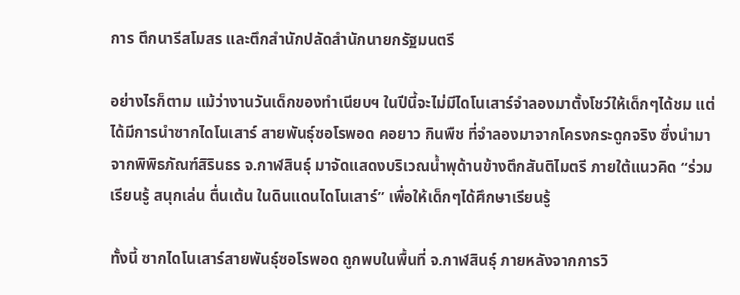การ ตึกนารีสโมสร และตึกสำนักปลัดสำนักนายกรัฐมนตรี

อย่างไรก็ตาม แม้ว่างานวันเด็กของทำเนียบฯ ในปีนี้จะไม่มีไดโนเสาร์จำลองมาตั้งโชว์ให้เด็กๆได้ชม แต่ได้มีการนำซากไดโนเสาร์ สายพันธุ์ซอโรพอด คอยาว กินพืช ที่จำลองมาจากโครงกระดูกจริง ซึ่งนำมาจากพิพิธภัณฑ์สิรินธร จ.กาฬสินธุ์ มาจัดแสดงบริเวณน้ำพุด้านข้างตึกสันติไมตรี ภายใต้แนวคิด “ร่วมเรียนรู้ สนุกเล่น ตื่นเต้น ในดินแดนไดโนเสาร์” เพื่อให้เด็กๆได้ศึกษาเรียนรู้

ทั้งนี้ ซากไดโนเสาร์สายพันธุ์ซอโรพอด ถูกพบในพื้นที่ จ.กาฬสินธุ์ ภายหลังจากการวิ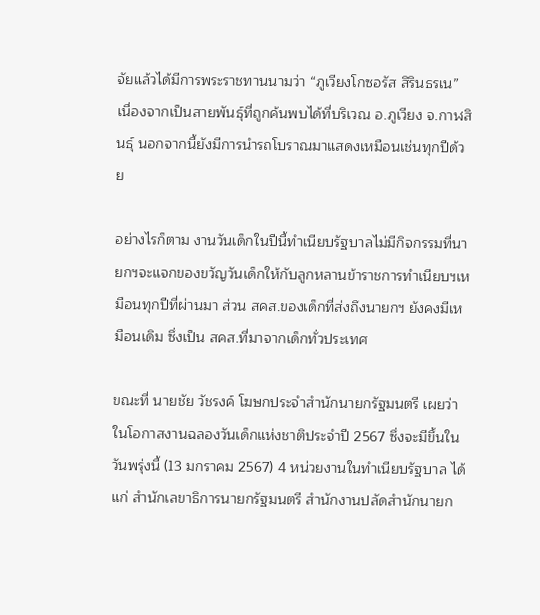จัยแล้วได้มีการพระราชทานนามว่า “ภูเวียงโกซอรัส สิรินธรเน” เนื่องจากเป็นสายพันธุ์ที่ถูกค้นพบได้ที่บริเวณ อ.ภูเวียง จ.กาฬสินธุ์ นอกจากนี้ยังมีการนำรถโบราณมาแสดงเหมือนเช่นทุกปีด้วย

อย่างไรก็ตาม งานวันเด็กในปีนี้ทำเนียบรัฐบาลไม่มีกิจกรรมที่นายกฯจะแจกของขวัญวันเด็กให้กับลูกหลานข้าราชการทำเนียบฯเหมือนทุกปีที่ผ่านมา ส่วน สคส.ของเด็กที่ส่งถึงนายกฯ ยังคงมีเหมือนเดิม ซึ่งเป็น สคส.ที่มาจากเด็กทั่วประเทศ

ขณะที่ นายชัย วัชรงค์ โฆษกประจำสำนักนายกรัฐมนตรี เผยว่า ในโอกาสงานฉลองวันเด็กแห่งชาติประจำปี 2567 ซึ่งจะมีขึ้นในวันพรุ่งนี้ (13 มกราคม 2567) 4 หน่วยงานในทำเนียบรัฐบาล ได้แก่ สำนักเลขาธิการนายกรัฐมนตรี สำนักงานปลัดสำนักนายก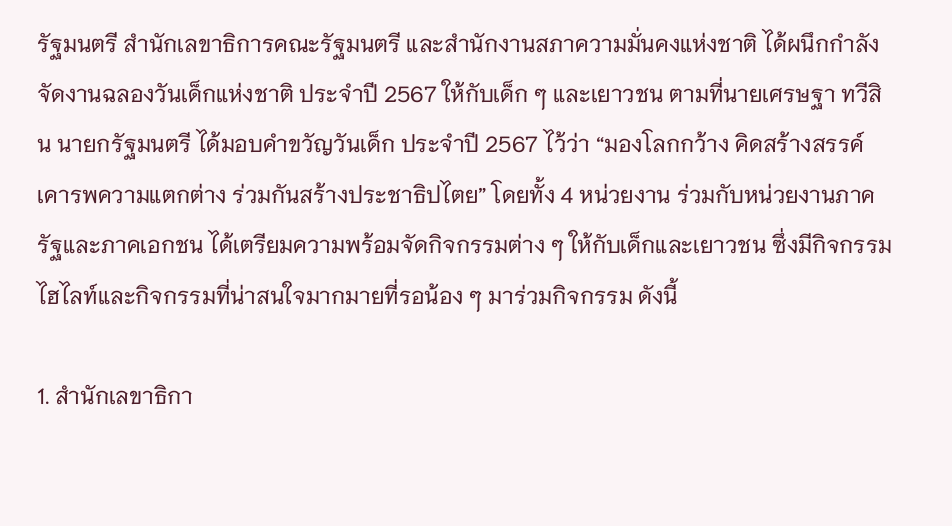รัฐมนตรี สำนักเลขาธิการคณะรัฐมนตรี และสำนักงานสภาความมั่นคงแห่งชาติ ได้ผนึกกำลังจัดงานฉลองวันเด็กแห่งชาติ ประจำปี 2567 ให้กับเด็ก ๆ และเยาวชน ตามที่นายเศรษฐา ทวีสิน นายกรัฐมนตรี ได้มอบคำขวัญวันเด็ก ประจำปี 2567 ไว้ว่า “มองโลกกว้าง คิดสร้างสรรค์ เคารพความแตกต่าง ร่วมกันสร้างประชาธิปไตย” โดยทั้ง 4 หน่วยงาน ร่วมกับหน่วยงานภาครัฐและภาคเอกชน ได้เตรียมความพร้อมจัดกิจกรรมต่าง ๆ ให้กับเด็กและเยาวชน ซึ่งมีกิจกรรมไฮไลท์และกิจกรรมที่น่าสนใจมากมายที่รอน้อง ๆ มาร่วมกิจกรรม ดังนี้

1. สำนักเลขาธิกา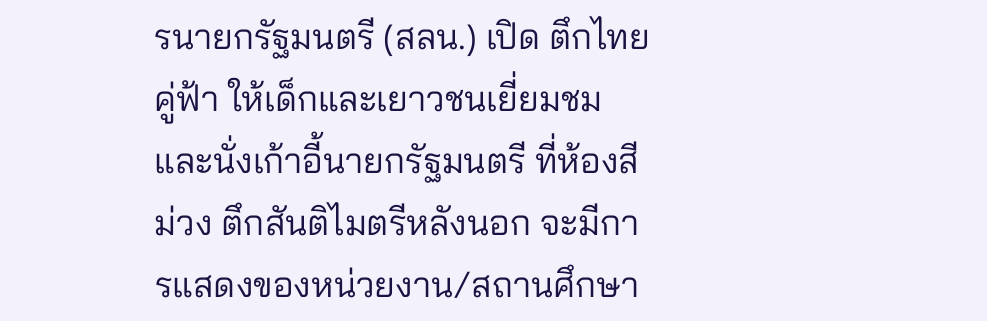รนายกรัฐมนตรี (สลน.) เปิด ตึกไทยคู่ฟ้า ให้เด็กและเยาวชนเยี่ยมชมและนั่งเก้าอี้นายกรัฐมนตรี ที่ห้องสีม่วง ตึกสันติไมตรีหลังนอก จะมีการแสดงของหน่วยงาน/สถานศึกษา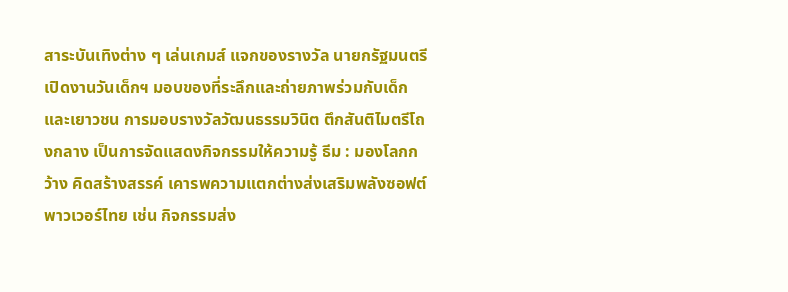สาระบันเทิงต่าง ๆ เล่นเกมส์ แจกของรางวัล นายกรัฐมนตรีเปิดงานวันเด็กฯ มอบของที่ระลึกและถ่ายภาพร่วมกับเด็กและเยาวชน การมอบรางวัลวัฒนธรรมวินิต ตึกสันติไมตรีโถงกลาง เป็นการจัดแสดงกิจกรรมให้ความรู้ ธีม : มองโลกกว้าง คิดสร้างสรรค์ เคารพความแตกต่างส่งเสริมพลังซอฟต์พาวเวอร์ไทย เช่น กิจกรรมส่ง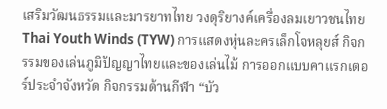เสริมวัฒนธรรมและมารยาทไทย วงดุริยางค์เครื่องลมเยาวชนไทย Thai Youth Winds (TYW) การแสดงหุ่นละครเล็กโจหลุยส์ กิจกรรมของเล่นภูมิปัญญาไทยและของเล่นไม้ การออกแบบคาแรกเตอร์ประจำจังหวัด กิจกรรมด้านกีฬา “บัว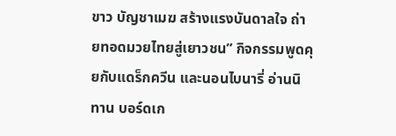ขาว บัญชาเมฆ สร้างแรงบันดาลใจ ถ่ายทอดมวยไทยสู่เยาวชน” กิจกรรมพูดคุยกับแดร็กควีน และนอนไบนารี่ อ่านนิทาน บอร์ดเก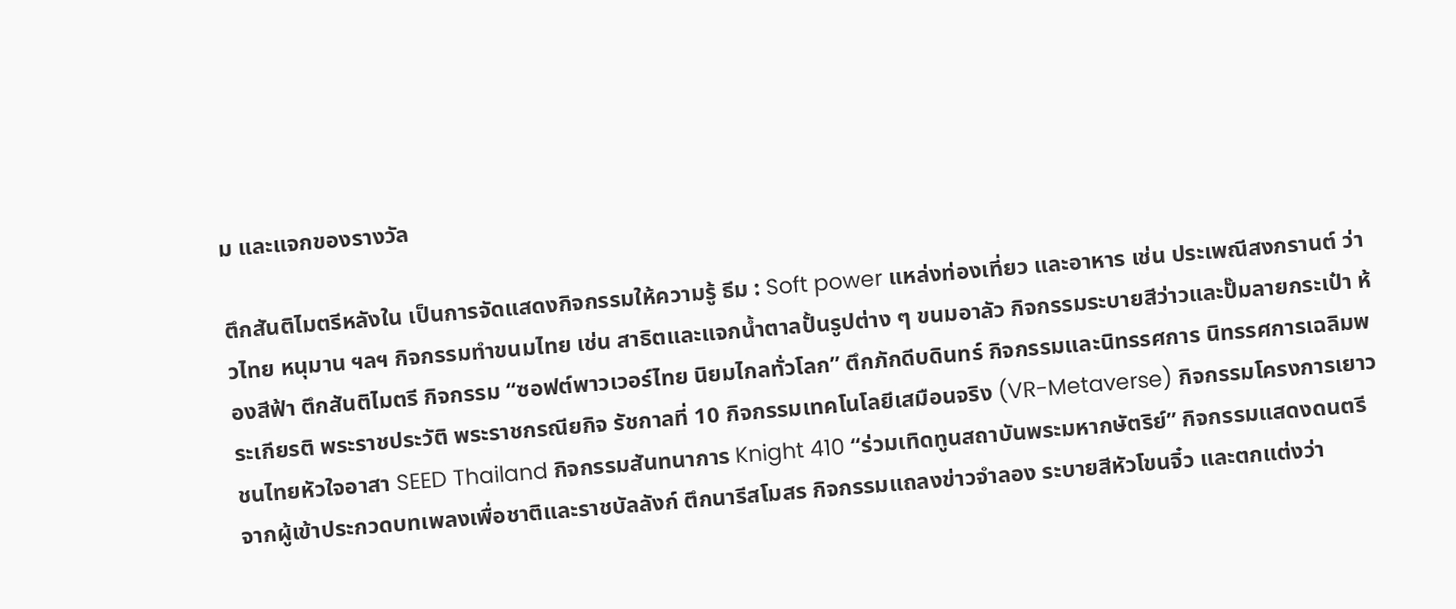ม และแจกของรางวัล

ตึกสันติไมตรีหลังใน เป็นการจัดแสดงกิจกรรมให้ความรู้ ธีม : Soft power แหล่งท่องเที่ยว และอาหาร เช่น ประเพณีสงกรานต์ ว่าวไทย หนุมาน ฯลฯ กิจกรรมทำขนมไทย เช่น สาธิตและแจกน้ำตาลปั้นรูปต่าง ๆ ขนมอาลัว กิจกรรมระบายสีว่าวและปั๊มลายกระเป๋า ห้องสีฟ้า ตึกสันติไมตรี กิจกรรม “ซอฟต์พาวเวอร์ไทย นิยมไกลทั่วโลก” ตึกภักดีบดินทร์ กิจกรรมและนิทรรศการ นิทรรศการเฉลิมพระเกียรติ พระราชประวัติ พระราชกรณียกิจ รัชกาลที่ 10 กิจกรรมเทคโนโลยีเสมือนจริง (VR-Metaverse) กิจกรรมโครงการเยาวชนไทยหัวใจอาสา SEED Thailand กิจกรรมสันทนาการ Knight 410 “ร่วมเทิดทูนสถาบันพระมหากษัตริย์” กิจกรรมแสดงดนตรีจากผู้เข้าประกวดบทเพลงเพื่อชาติและราชบัลลังก์ ตึกนารีสโมสร กิจกรรมแถลงข่าวจำลอง ระบายสีหัวโขนจิ๋ว และตกแต่งว่า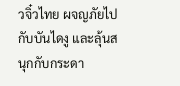วจิ๋วไทย ผจญภัยไปกับบันไดงู และลุ้นสนุกกับกระดา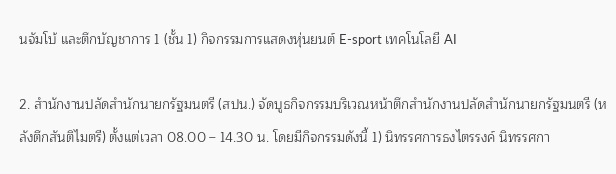นจัมโบ้ และตึกบัญชาการ 1 (ชั้น 1) กิจกรรมการแสดงหุ่นยนต์ E-sport เทคโนโลยี AI

2. สำนักงานปลัดสำนักนายกรัฐมนตรี (สปน.) จัดบูธกิจกรรมบริเวณหน้าตึกสำนักงานปลัดสำนักนายกรัฐมนตรี (หลังตึกสันติไมตรี) ตั้งแต่เวลา 08.00 – 14.30 น. โดยมีกิจกรรมดังนี้ 1) นิทรรศการธงไตรรงค์ นิทรรศกา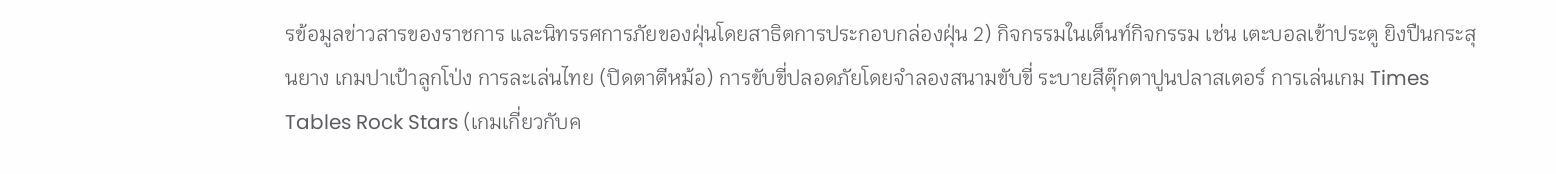รข้อมูลข่าวสารของราชการ และนิทรรศการภัยของฝุ่นโดยสาธิตการประกอบกล่องฝุ่น 2) กิจกรรมในเต็นท์กิจกรรม เช่น เตะบอลเข้าประตู ยิงปืนกระสุนยาง เกมปาเป้าลูกโป่ง การละเล่นไทย (ปิดตาตีหม้อ) การขับขี่ปลอดภัยโดยจำลองสนามขับขี่ ระบายสีตุ๊กตาปูนปลาสเตอร์ การเล่นเกม Times Tables Rock Stars (เกมเกี่ยวกับค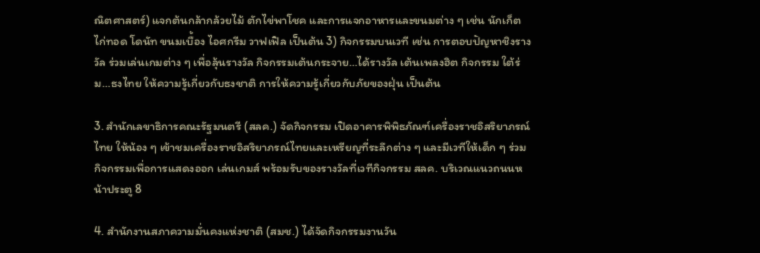ณิตศาสตร์) แจกต้นกล้ากล้วยไม้ ตักไข่พาโชค และการแจกอาหารและขนมต่าง ๆ เช่น นักเก็ตไก่ทอด โดนัท ขนมเบื้อง ไอศกรีม วาฟเฟิล เป็นต้น 3) กิจกรรมบนเวที เช่น การตอบปัญหาชิงรางวัล ร่วมเล่นเกมต่าง ๆ เพื่อลุ้นรางวัล กิจกรรมเต้นกระจาย…ได้รางวัล เต้นเพลงฮิต กิจกรรม ใต้ร่ม…ธงไทย ให้ความรู้เกี่ยวกับธงชาติ การให้ความรู้เกี่ยวกับภัยของฝุ่น เป็นต้น

3. สำนักเลขาธิการคณะรัฐมนตรี (สลค.) จัดกิจกรรม เปิดอาคารพิพิธภัณฑ์เครื่องราชอิสริยาภรณ์ไทย ให้น้อง ๆ เข้าชมเครื่องราชอิสริยาภรณ์ไทยและเหรียญที่ระลึกต่าง ๆ และมีเวทีให้เด็ก ๆ ร่วมกิจกรรมเพื่อการแสดงออก เล่นเกมส์ พร้อมรับของรางวัลที่เวทีกิจกรรม สลค. บริเวณแนวถนนหน้าประตู 8

4. สำนักงานสภาความมั่นคงแห่งชาติ (สมช.) ได้จัดกิจกรรมงานวัน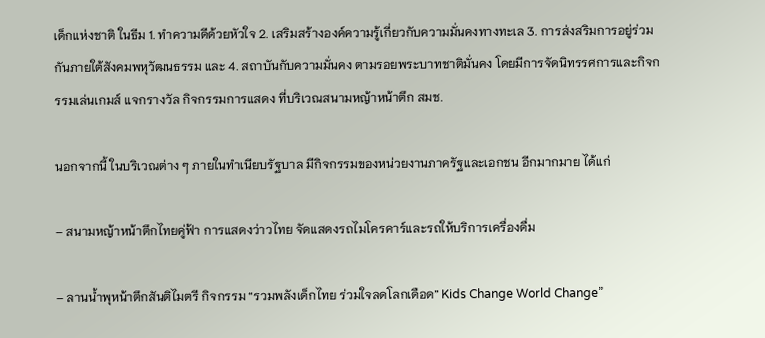เด็กแห่งชาติ ในธีม 1. ทำความดีด้วยหัวใจ 2. เสริมสร้างองค์ความรู้เกี่ยวกับความมั่นคงทางทะเล 3. การส่งสริมการอยู่ร่วมกันภายใต้สังคมพหุวัฒนธรรม และ 4. สถาบันกับความมั่นคง ตามรอยพระบาทชาติมั่นคง โดยมีการจัดนิทรรศการและกิจกรรมเล่นเกมส์ แจกรางวัล กิจกรรมการแสดง ที่บริเวณสนามหญ้าหน้าตึก สมช.

นอกจากนี้ ในบริเวณต่าง ๆ ภายในทำเนียบรัฐบาล มีกิจกรรมของหน่วยงานภาครัฐและเอกชน อีกมากมาย ได้แก่

– สนามหญ้าหน้าตึกไทยคู่ฟ้า การแสดงว่าวไทย จัดแสดงรถไมโครคาร์และรถให้บริการเครื่องดื่ม

– ลานน้ำพุหน้าตึกสันติไมตรี กิจกรรม “รวมพลังเด็กไทย ร่วมใจลดโลกเดือด” Kids Change World Change”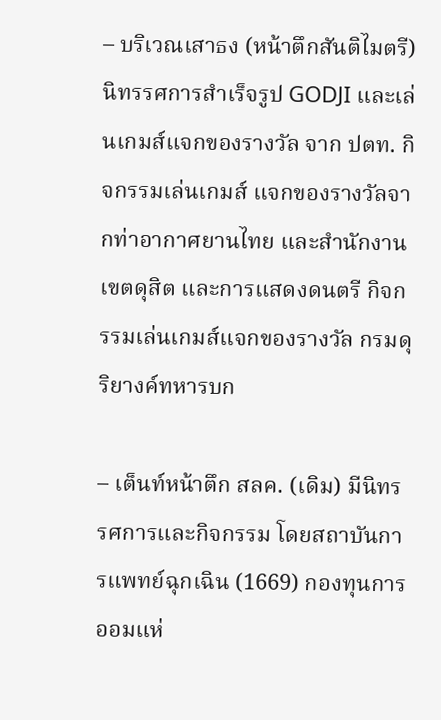– บริเวณเสาธง (หน้าตึกสันติไมตรี) นิทรรศการสำเร็จรูป GODJI และเล่นเกมส์แจกของรางวัล จาก ปตท. กิจกรรมเล่นเกมส์ แจกของรางวัลจากท่าอากาศยานไทย และสำนักงานเขตดุสิต และการแสดงดนตรี กิจกรรมเล่นเกมส์แจกของรางวัล กรมดุริยางค์ทหารบก

– เต็นท์หน้าตึก สลค. (เดิม) มีนิทรรศการและกิจกรรม โดยสถาบันการแพทย์ฉุกเฉิน (1669) กองทุนการออมแห่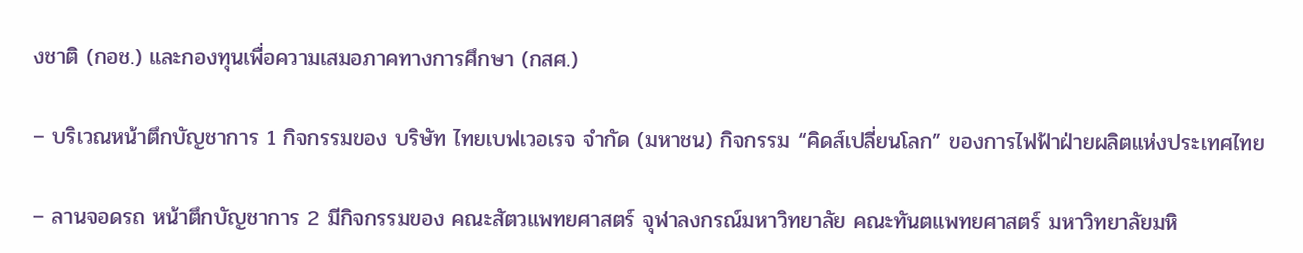งชาติ (กอช.) และกองทุนเพื่อความเสมอภาคทางการศึกษา (กสศ.)

– บริเวณหน้าตึกบัญชาการ 1 กิจกรรมของ บริษัท ไทยเบฟเวอเรจ จำกัด (มหาชน) กิจกรรม “คิดส์เปลี่ยนโลก” ของการไฟฟ้าฝ่ายผลิตแห่งประเทศไทย

– ลานจอดรถ หน้าตึกบัญชาการ 2 มีกิจกรรมของ คณะสัตวแพทยศาสตร์ จุฬาลงกรณ์มหาวิทยาลัย คณะทันตแพทยศาสตร์ มหาวิทยาลัยมหิ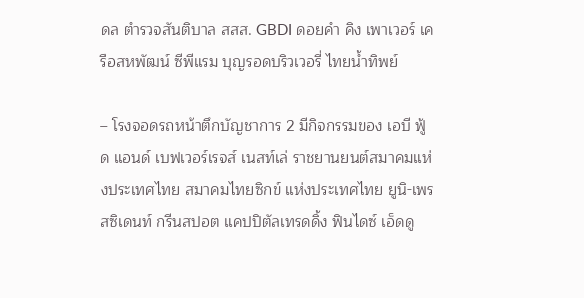ดล ตำรวจสันติบาล สสส. GBDI ดอยคำ คิง เพาเวอร์ เครือสหพัฒน์ ซีพีแรม บุญรอดบริวเวอรี่ ไทยน้ำทิพย์

– โรงจอดรถหน้าตึกบัญชาการ 2 มีกิจกรรมของ เอบี ฟู้ด แอนด์ เบฟเวอร์เรจส์ เนสท์เล่ ราชยานยนต์สมาคมแห่งประเทศไทย สมาคมไทยซิกข์ แห่งประเทศไทย ยูนิ-เพรสซิเดนท์ กรีนสปอต แคปปิตัลเทรดดิ้ง ฟินไดซ์ เอ็ดดู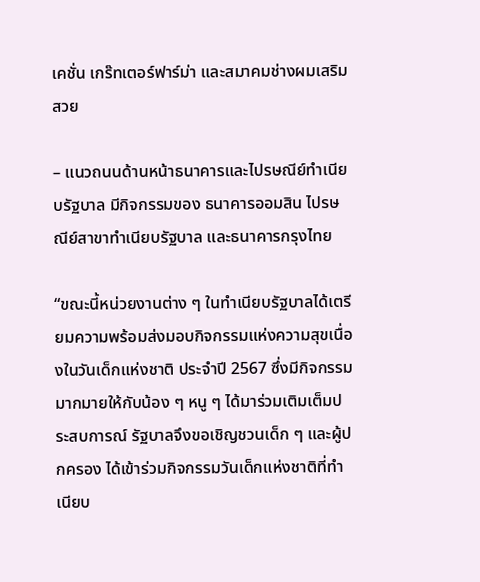เคชั่น เกร๊ทเตอร์ฟาร์ม่า และสมาคมช่างผมเสริมสวย

– แนวถนนด้านหน้าธนาคารและไปรษณีย์ทำเนียบรัฐบาล มีกิจกรรมของ ธนาคารออมสิน ไปรษณีย์สาขาทำเนียบรัฐบาล และธนาคารกรุงไทย

“ขณะนี้หน่วยงานต่าง ๆ ในทำเนียบรัฐบาลได้เตรียมความพร้อมส่งมอบกิจกรรมแห่งความสุขเนื่องในวันเด็กแห่งชาติ ประจำปี 2567 ซึ่งมีกิจกรรมมากมายให้กับน้อง ๆ หนู ๆ ได้มาร่วมเติมเต็มประสบการณ์ รัฐบาลจึงขอเชิญชวนเด็ก ๆ และผู้ปกครอง ได้เข้าร่วมกิจกรรมวันเด็กแห่งชาติที่ทำเนียบ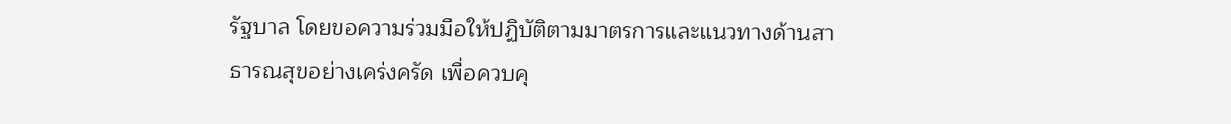รัฐบาล โดยขอความร่วมมือให้ปฏิบัติตามมาตรการและแนวทางด้านสาธารณสุขอย่างเคร่งครัด เพื่อควบคุ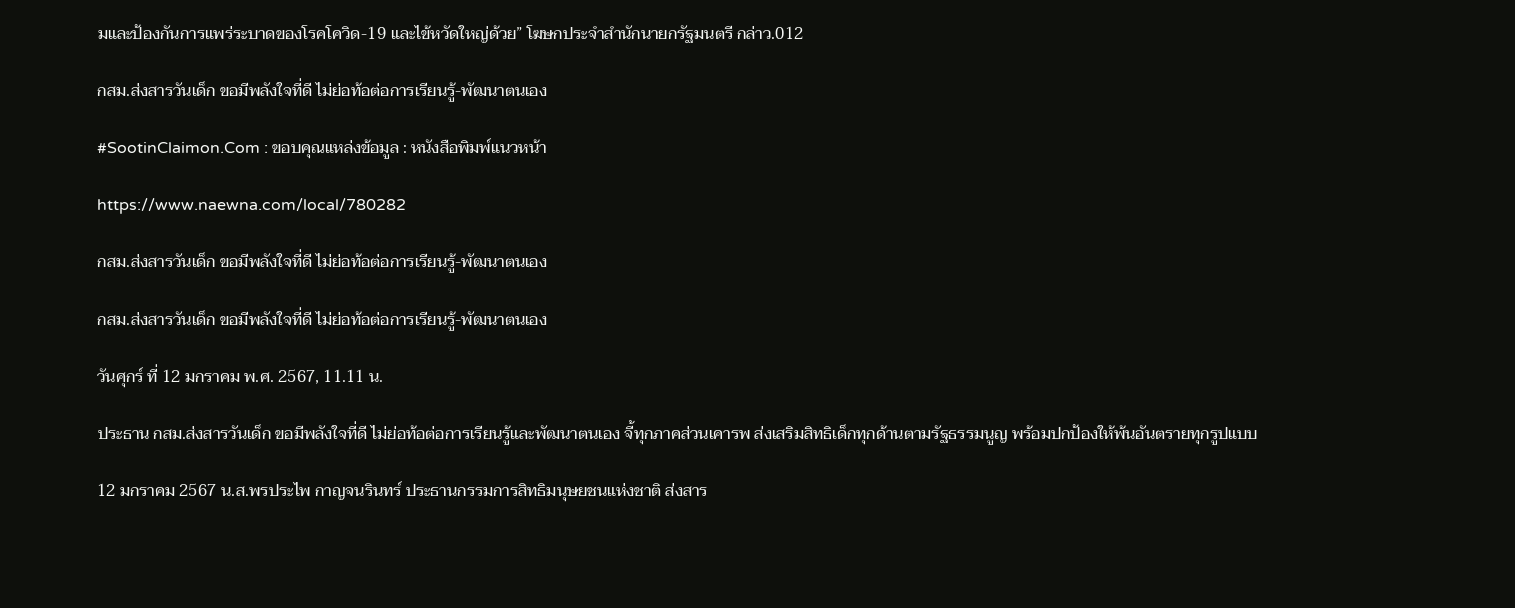มและป้องกันการแพร่ระบาดของโรคโควิด-19 และไข้หวัดใหญ่ด้วย” โฆษกประจำสำนักนายกรัฐมนตรี กล่าว.012

กสม.ส่งสารวันเด็ก ขอมีพลังใจที่ดี ไม่ย่อท้อต่อการเรียนรู้-พัฒนาตนเอง

#SootinClaimon.Com : ขอบคุณแหล่งข้อมูล : หนังสือพิมพ์แนวหน้า

https://www.naewna.com/local/780282

กสม.ส่งสารวันเด็ก ขอมีพลังใจที่ดี ไม่ย่อท้อต่อการเรียนรู้-พัฒนาตนเอง

กสม.ส่งสารวันเด็ก ขอมีพลังใจที่ดี ไม่ย่อท้อต่อการเรียนรู้-พัฒนาตนเอง

วันศุกร์ ที่ 12 มกราคม พ.ศ. 2567, 11.11 น.

ประธาน กสม.ส่งสารวันเด็ก ขอมีพลังใจที่ดี ไม่ย่อท้อต่อการเรียนรู้และพัฒนาตนเอง จี้ทุกภาคส่วนเคารพ ส่งเสริมสิทธิเด็กทุกด้านตามรัฐธรรมนูญ พร้อมปกป้องให้พ้นอันตรายทุกรูปแบบ

12 มกราคม 2567 น.ส.พรประไพ กาญจนรินทร์ ประธานกรรมการสิทธิมนุษยชนแห่งชาติ ส่งสาร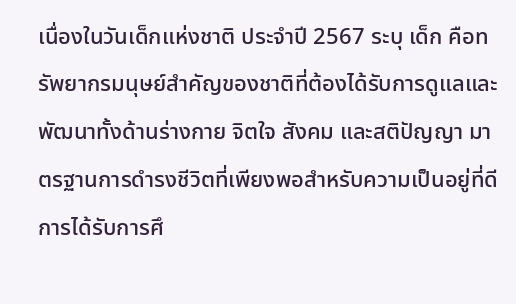เนื่องในวันเด็กแห่งชาติ ประจำปี 2567 ระบุ เด็ก คือทรัพยากรมนุษย์สำคัญของชาติที่ต้องได้รับการดูแลและพัฒนาทั้งด้านร่างกาย จิตใจ สังคม และสติปัญญา มาตรฐานการดำรงชีวิตที่เพียงพอสำหรับความเป็นอยู่ที่ดี การได้รับการศึ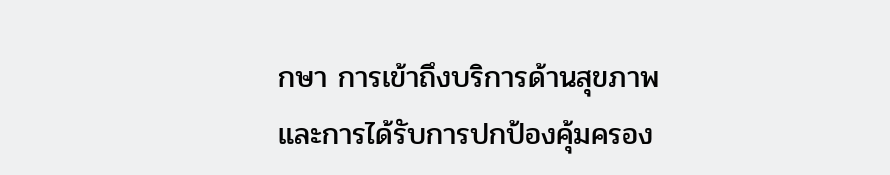กษา การเข้าถึงบริการด้านสุขภาพ และการได้รับการปกป้องคุ้มครอง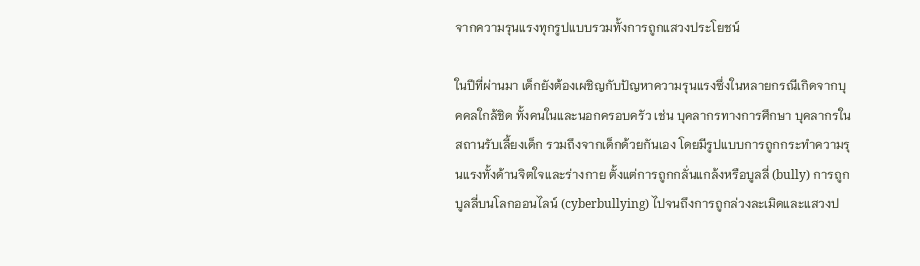จากความรุนแรงทุกรูปแบบรวมทั้งการถูกแสวงประโยชน์

ในปีที่ผ่านมา เด็กยังต้องเผชิญกับปัญหาความรุนแรงซึ่งในหลายกรณีเกิดจากบุคคลใกล้ชิด ทั้งคนในและนอกครอบครัว เช่น บุคลากรทางการศึกษา บุคลากรในสถานรับเลี้ยงเด็ก รวมถึงจากเด็กด้วยกันเอง โดยมีรูปแบบการถูกกระทำความรุนแรงทั้งด้านจิตใจและร่างกาย ตั้งแต่การถูกกลั่นแกล้งหรือบูลลี่ (bully) การถูกบูลลี่บนโลกออนไลน์ (cyberbullying) ไปจนถึงการถูกล่วงละเมิดและแสวงป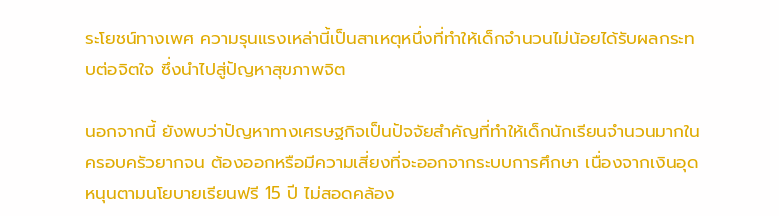ระโยชน์ทางเพศ ความรุนแรงเหล่านี้เป็นสาเหตุหนึ่งที่ทำให้เด็กจำนวนไม่น้อยได้รับผลกระทบต่อจิตใจ ซึ่งนำไปสู่ปัญหาสุขภาพจิต

นอกจากนี้ ยังพบว่าปัญหาทางเศรษฐกิจเป็นปัจจัยสำคัญที่ทำให้เด็กนักเรียนจำนวนมากในครอบครัวยากจน ต้องออกหรือมีความเสี่ยงที่จะออกจากระบบการศึกษา เนื่องจากเงินอุดหนุนตามนโยบายเรียนฟรี 15 ปี ไม่สอดคล้อง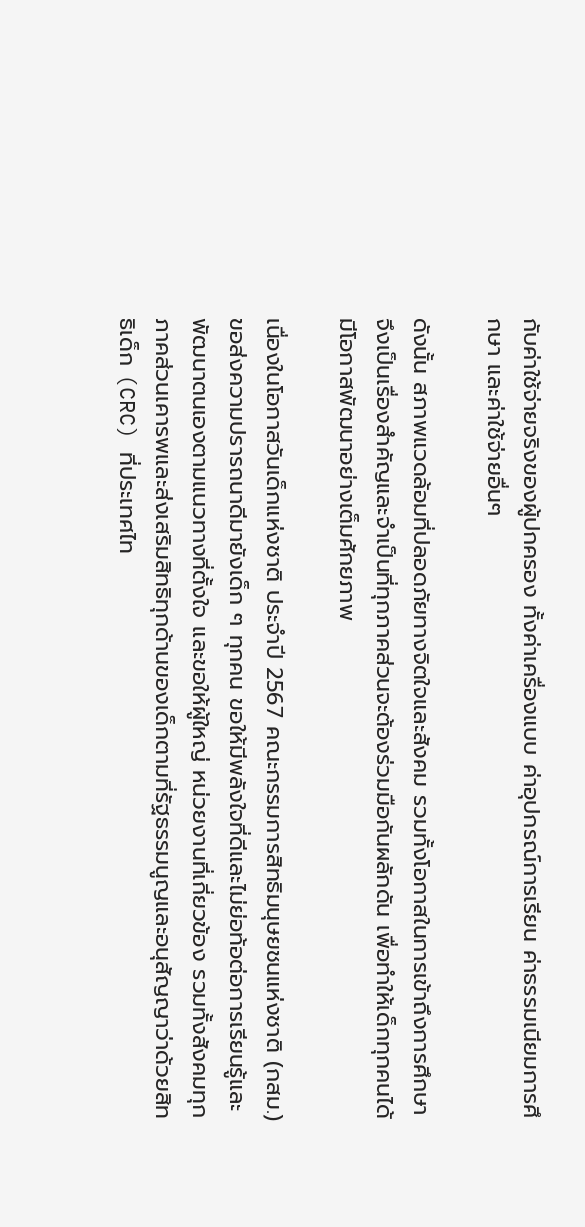กับค่าใช้จ่ายจริงของผู้ปกครอง ทั้งค่าเครื่องแบบ ค่าอุปกรณ์การเรียน ค่าธรรมเนียมการศึกษา และค่าใช้จ่ายอื่นๆ

ดังนั้น สภาพแวดล้อมที่ปลอดภัยทางจิตใจและสังคม รวมทั้งโอกาสในการเข้าถึงการศึกษา จึงเป็นเรื่องสำคัญและจำเป็นที่ทุกภาคส่วนจะต้องร่วมมือกันผลักดัน เพื่อทำให้เด็กทุกคนได้มีโอกาสพัฒนาอย่างเต็มศักยภาพ

เนื่องในโอกาสวันเด็กแห่งชาติ ประจำปี 2567 คณะกรรมการสิทธิมนุษยชนแห่งชาติ (กสม.) ขอส่งความปรารถนาดีมายังเด็ก ๆ ทุกคน ขอให้มีพลังใจที่ดีและไม่ย่อท้อต่อการเรียนรู้และพัฒนาตนเองตามแนวทางที่ตั้งใจ และขอให้ผู้ใหญ่ หน่วยงานที่เกี่ยวข้อง รวมทั้งสังคมทุกภาคส่วนเคารพและส่งเสริมสิทธิทุกด้านของเด็กตามที่รัฐธรรมนูญและอนุสัญญาว่าด้วยสิทธิเด็ก (CRC) ที่ประเทศไท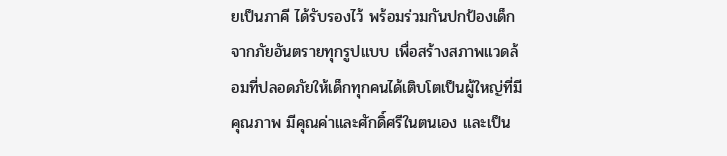ยเป็นภาคี ได้รับรองไว้ พร้อมร่วมกันปกป้องเด็กจากภัยอันตรายทุกรูปแบบ เพื่อสร้างสภาพแวดล้อมที่ปลอดภัยให้เด็กทุกคนได้เติบโตเป็นผู้ใหญ่ที่มีคุณภาพ มีคุณค่าและศักดิ์ศรีในตนเอง และเป็น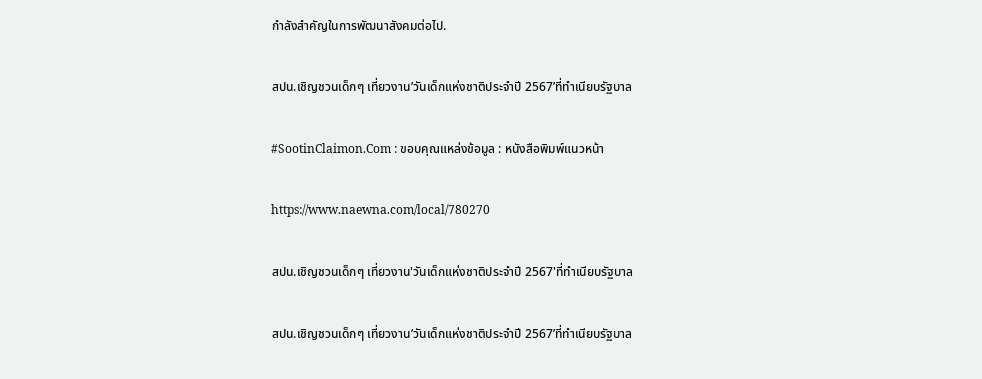กำลังสำคัญในการพัฒนาสังคมต่อไป.

สปน.เชิญชวนเด็กๆ เที่ยวงาน’วันเด็กแห่งชาติประจำปี 2567’ที่ทำเนียบรัฐบาล

#SootinClaimon.Com : ขอบคุณแหล่งข้อมูล : หนังสือพิมพ์แนวหน้า

https://www.naewna.com/local/780270

สปน.เชิญชวนเด็กๆ เที่ยวงาน'วันเด็กแห่งชาติประจำปี 2567'ที่ทำเนียบรัฐบาล

สปน.เชิญชวนเด็กๆ เที่ยวงาน’วันเด็กแห่งชาติประจำปี 2567’ที่ทำเนียบรัฐบาล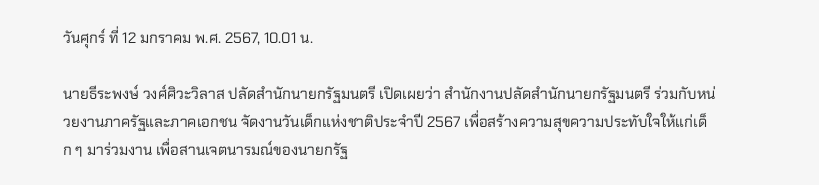วันศุกร์ ที่ 12 มกราคม พ.ศ. 2567, 10.01 น.

นายธีระพงษ์ วงศ์ศิวะวิลาส ปลัดสำนักนายกรัฐมนตรี เปิดเผยว่า สำนักงานปลัดสำนักนายกรัฐมนตรี ร่วมกับหน่วยงานภาครัฐและภาคเอกชน จัดงานวันเด็กแห่งชาติประจำปี 2567 เพื่อสร้างความสุขความประทับใจให้แก่เด็ก ๆ มาร่วมงาน เพื่อสานเจตนารมณ์ของนายกรัฐ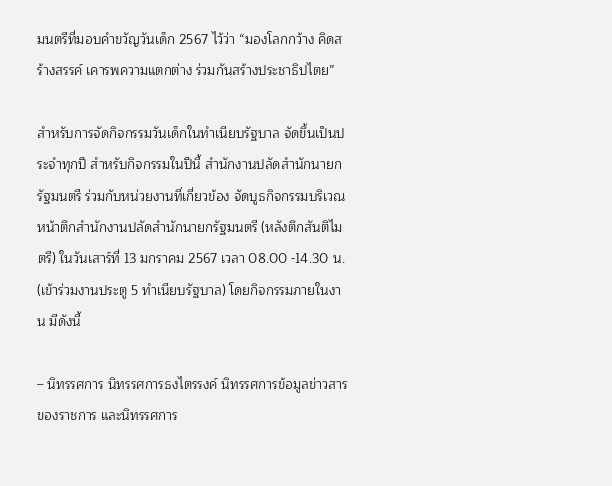มนตรีที่มอบคำขวัญวันเด็ก 2567 ไว้ว่า “มองโลกกว้าง คิดสร้างสรรค์ เคารพความแตกต่าง ร่วมกันสร้างประชาธิปไตย”

สำหรับการจัดกิจกรรมวันเด็กในทำเนียบรัฐบาล จัดขึ้นเป็นประจำทุกปี สำหรับกิจกรรมในปีนี้ สำนักงานปลัดสำนักนายกรัฐมนตรี ร่วมกับหน่วยงานที่เกี่ยวข้อง จัดบูธกิจกรรมบริเวณหน้าตึกสำนักงานปลัดสำนักนายกรัฐมนตรี (หลังตึกสันติไมตรี) ในวันเสาร์ที่ 13 มกราคม 2567 เวลา 08.00 -14.30 น. (เข้าร่วมงานประตู 5 ทำเนียบรัฐบาล) โดยกิจกรรมภายในงาน มีดังนี้

– นิทรรศการ นิทรรศการธงไตรรงค์ นิทรรศการข้อมูลข่าวสารของราชการ และนิทรรศการ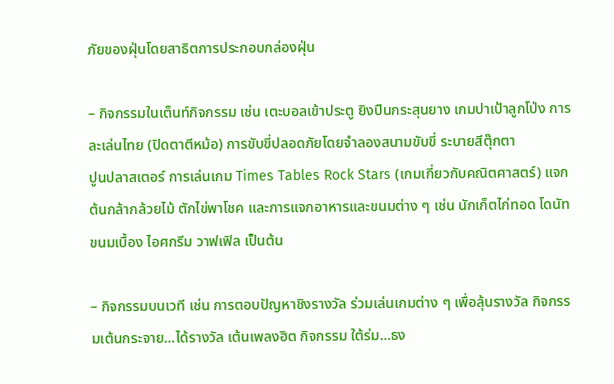ภัยของฝุ่นโดยสาธิตการประกอบกล่องฝุ่น

– กิจกรรมในเต็นท์กิจกรรม เช่น เตะบอลเข้าประตู ยิงปืนกระสุนยาง เกมปาเป้าลูกโป่ง การละเล่นไทย (ปิดตาตีหม้อ) การขับขี่ปลอดภัยโดยจำลองสนามขับขี่ ระบายสีตุ๊กตา
ปูนปลาสเตอร์ การเล่นเกม Times Tables Rock Stars (เกมเกี่ยวกับคณิตศาสตร์) แจกต้นกล้ากล้วยไม้ ตักไข่พาโชค และการแจกอาหารและขนมต่าง ๆ เช่น นักเก็ตไก่ทอด โดนัท ขนมเบื้อง ไอศกรีม วาฟเฟิล เป็นต้น

– กิจกรรมบนเวที เช่น การตอบปัญหาชิงรางวัล ร่วมเล่นเกมต่าง ๆ เพื่อลุ้นรางวัล กิจกรรมเต้นกระจาย…ได้รางวัล เต้นเพลงฮิต กิจกรรม ใต้ร่ม…ธง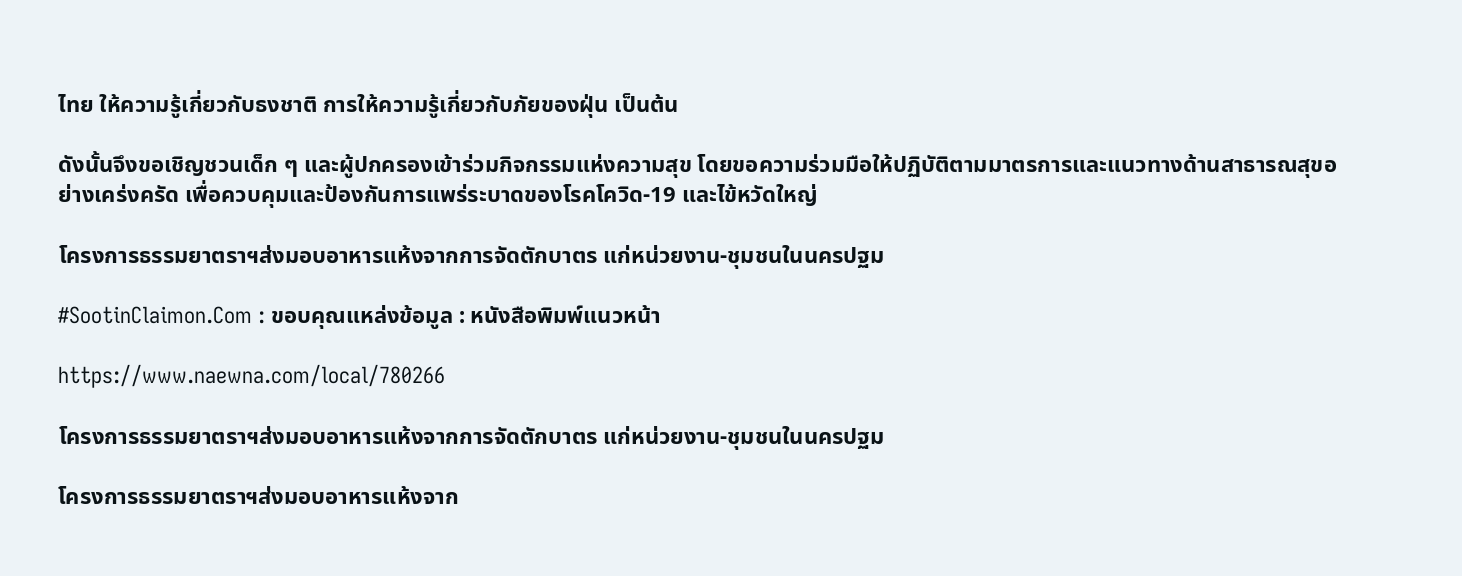ไทย ให้ความรู้เกี่ยวกับธงชาติ การให้ความรู้เกี่ยวกับภัยของฝุ่น เป็นต้น

ดังนั้นจึงขอเชิญชวนเด็ก ๆ และผู้ปกครองเข้าร่วมกิจกรรมแห่งความสุข โดยขอความร่วมมือให้ปฏิบัติตามมาตรการและแนวทางด้านสาธารณสุขอย่างเคร่งครัด เพื่อควบคุมและป้องกันการแพร่ระบาดของโรคโควิด-19 และไข้หวัดใหญ่

โครงการธรรมยาตราฯส่งมอบอาหารแห้งจากการจัดตักบาตร แก่หน่วยงาน-ชุมชนในนครปฐม

#SootinClaimon.Com : ขอบคุณแหล่งข้อมูล : หนังสือพิมพ์แนวหน้า

https://www.naewna.com/local/780266

โครงการธรรมยาตราฯส่งมอบอาหารแห้งจากการจัดตักบาตร แก่หน่วยงาน-ชุมชนในนครปฐม

โครงการธรรมยาตราฯส่งมอบอาหารแห้งจาก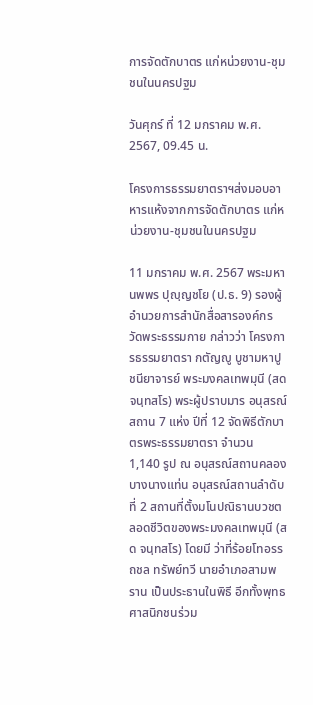การจัดตักบาตร แก่หน่วยงาน-ชุมชนในนครปฐม

วันศุกร์ ที่ 12 มกราคม พ.ศ. 2567, 09.45 น.

โครงการธรรมยาตราฯส่งมอบอาหารแห้งจากการจัดตักบาตร แก่หน่วยงาน-ชุมชนในนครปฐม

11 มกราคม พ.ศ. 2567 พระมหานพพร ปุญฺญชโย (ป.ธ. 9) รองผู้อำนวยการสำนักสื่อสารองค์กร วัดพระธรรมกาย กล่าวว่า โครงการธรรมยาตรา กตัญญู บูชามหาปูชนียาจารย์ พระมงคลเทพมุนี (สด จนฺทสโร) พระผู้ปราบมาร อนุสรณ์สถาน 7 แห่ง ปีที่ 12 จัดพิธีตักบาตรพระธรรมยาตรา จำนวน 1,140 รูป ณ อนุสรณ์สถานคลองบางนางแท่น อนุสรณ์สถานลำดับที่ 2 สถานที่ตั้งมโนปณิธานบวชตลอดชีวิตของพระมงคลเทพมุนี (สด จนฺทสโร) โดยมี ว่าที่ร้อยโทอรรถชล ทรัพย์ทวี นายอำเภอสามพราน เป็นประธานในพิธี อีกทั้งพุทธศาสนิกชนร่วม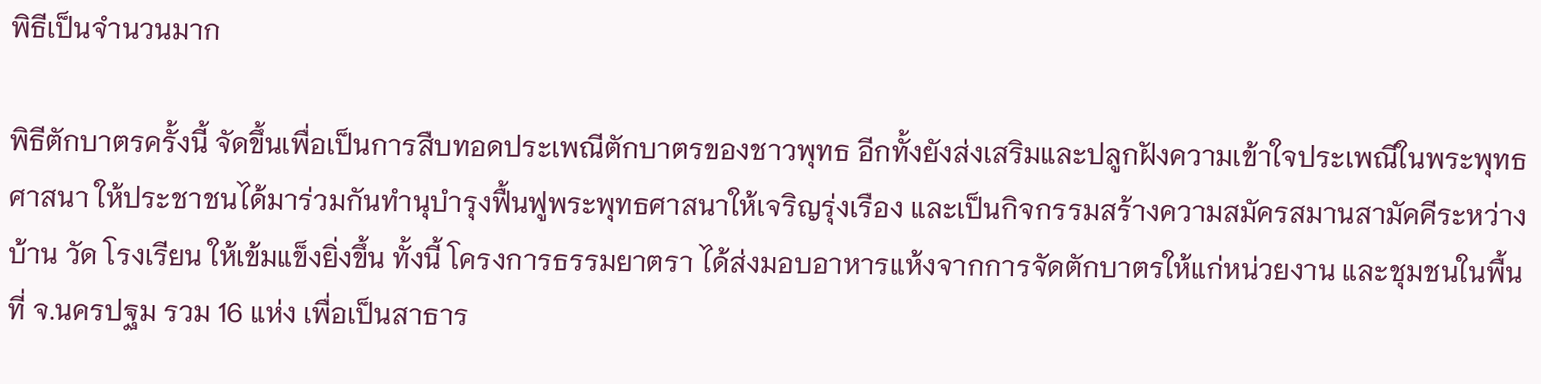พิธีเป็นจำนวนมาก

พิธีตักบาตรครั้งนี้ จัดขึ้นเพื่อเป็นการสืบทอดประเพณีตักบาตรของชาวพุทธ อีกทั้งยังส่งเสริมและปลูกฝังความเข้าใจประเพณีในพระพุทธศาสนา ให้ประชาชนได้มาร่วมกันทำนุบำรุงฟื้นฟูพระพุทธศาสนาให้เจริญรุ่งเรือง และเป็นกิจกรรมสร้างความสมัครสมานสามัคคีระหว่าง บ้าน วัด โรงเรียน ให้เข้มแข็งยิ่งขึ้น ทั้งนี้ โครงการธรรมยาตรา ได้ส่งมอบอาหารแห้งจากการจัดตักบาตรให้แก่หน่วยงาน และชุมชนในพื้นที่ จ.นครปฐม รวม 16 แห่ง เพื่อเป็นสาธาร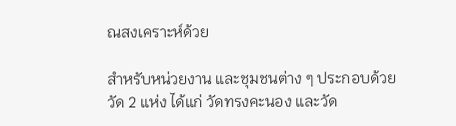ณสงเคราะห์ด้วย

สำหรับหน่วยงาน และชุมชนต่าง ๆ ประกอบด้วย วัด 2 แห่ง ได้แก่ วัดทรงคะนอง และวัด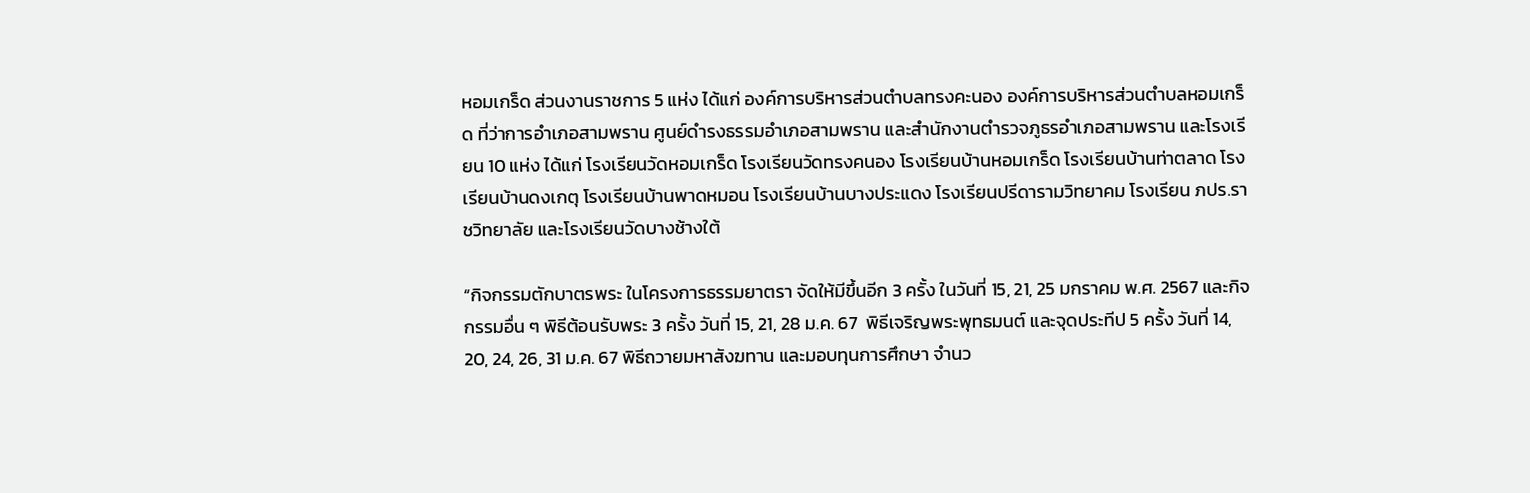หอมเกร็ด ส่วนงานราชการ 5 แห่ง ได้แก่ องค์การบริหารส่วนตำบลทรงคะนอง องค์การบริหารส่วนตำบลหอมเกร็ด ที่ว่าการอำเภอสามพราน ศูนย์ดำรงธรรมอำเภอสามพราน และสำนักงานตำรวจภูธรอำเภอสามพราน และโรงเรียน 10 แห่ง ได้แก่ โรงเรียนวัดหอมเกร็ด โรงเรียนวัดทรงคนอง โรงเรียนบ้านหอมเกร็ด โรงเรียนบ้านท่าตลาด โรงเรียนบ้านดงเกตุ โรงเรียนบ้านพาดหมอน โรงเรียนบ้านบางประแดง โรงเรียนปรีดารามวิทยาคม โรงเรียน ภปร.ราชวิทยาลัย และโรงเรียนวัดบางช้างใต้

“กิจกรรมตักบาตรพระ ในโครงการธรรมยาตรา จัดให้มีขึ้นอีก 3 ครั้ง ในวันที่ 15, 21, 25 มกราคม พ.ศ. 2567 และกิจกรรมอื่น ๆ พิธีต้อนรับพระ 3 ครั้ง วันที่ 15, 21, 28 ม.ค. 67  พิธีเจริญพระพุทธมนต์ และจุดประทีป 5 ครั้ง วันที่ 14, 20, 24, 26, 31 ม.ค. 67 พิธีถวายมหาสังฆทาน และมอบทุนการศึกษา จำนว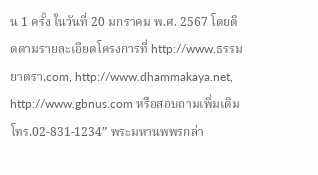น 1 ครั้ง ในวันที่ 20 มกราคม พ.ศ. 2567 โดยติดตามรายละเอียดโครงการที่ http://www.ธรรมยาตรา.com, http://www.dhammakaya.net, http://www.gbnus.com หรือสอบถามเพิ่มเติม โทร.02-831-1234” พระมหานพพรกล่า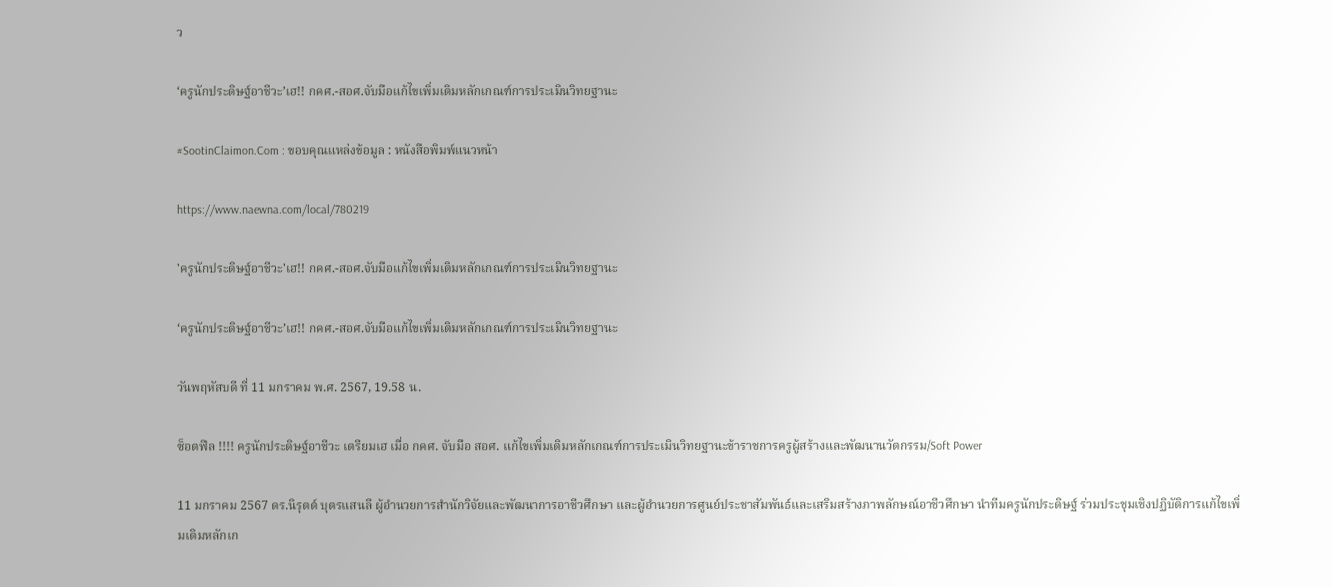ว

‘ครูนักประดิษฐ์อาชีวะ’เฮ!! กคศ.-สอศ.จับมือแก้ไขเพิ่มเติมหลักเกณฑ์การประเมินวิทยฐานะ

#SootinClaimon.Com : ขอบคุณแหล่งข้อมูล : หนังสือพิมพ์แนวหน้า

https://www.naewna.com/local/780219

'ครูนักประดิษฐ์อาชีวะ'เฮ!! กคศ.-สอศ.จับมือแก้ไขเพิ่มเติมหลักเกณฑ์การประเมินวิทยฐานะ

‘ครูนักประดิษฐ์อาชีวะ’เฮ!! กคศ.-สอศ.จับมือแก้ไขเพิ่มเติมหลักเกณฑ์การประเมินวิทยฐานะ

วันพฤหัสบดี ที่ 11 มกราคม พ.ศ. 2567, 19.58 น.

ซ็อตฟีล !!!! ครูนักประดิษฐ์อาชีวะ เตรียมเฮ เมื่อ กคศ. จับมือ สอศ. แก้ไขเพิ่มเติมหลักเกณฑ์การประเมินวิทยฐานะข้าราชการครูผู้สร้างและพัฒนานวัตกรรม/Soft Power

11 มกราคม 2567 ดร.นิรุตต์ บุตรแสนลี ผู้อำนวยการสำนักวิจัยและพัฒนาการอาชีวศึกษา และผู้อำนวยการศูนย์ประชาสัมพันธ์และเสริมสร้างภาพลักษณ์อาชีวศึกษา นำทีมครูนักประดิษฐ์ ร่วมประชุมเชิงปฏิบัติการแก้ไขเพิ่มเติมหลักเก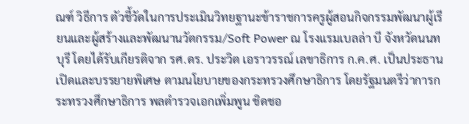ณฑ์ วิธีการ ตัวชี้วัดในการประเมินวิทยฐานะข้าราชการครูผู้สอนกิจกรรมพัฒนาผู้เรียนและผู้สร้างและพัฒนานวัตกรรม/Soft Power ณ โรงแรมเบลล่า บี จังหวัดนนทบุรี โดยได้รับเกียรติจาก รศ.ดร. ประวิต เอราวรรณ์ เลขาธิการ ก.ค.ศ. เป็นประธานเปิดและบรรยายพิเศษ ตามนโยบายของกระทรวงศึกษาธิการ โดยรัฐมนตรีว่าการกระทรวงศึกษาธิการ พลตำรวจเอกเพิ่มพูน ชิดชอ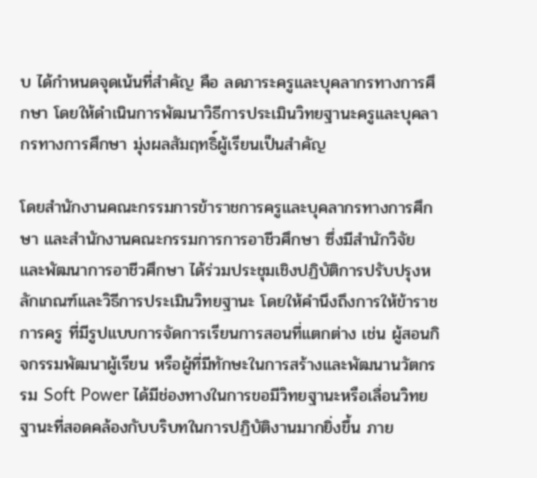บ ได้กำหนดจุดเน้นที่สำคัญ คือ ลดภาระครูและบุคลากรทางการศึกษา โดยให้ดำเนินการพัฒนาวิธีการประเมินวิทยฐานะครูและบุคลากรทางการศึกษา มุ่งผลสัมฤทธิ์ผู้เรียนเป็นสำคัญ

โดยสำนักงานคณะกรรมการข้าราชการครูและบุคลากรทางการศึกษา และสำนักงานคณะกรรมการการอาชีวศึกษา ซึ่งมีสำนักวิจัยและพัฒนาการอาชีวศึกษา ได้ร่วมประชุมเชิงปฏิบัติการปรับปรุงหลักเกณฑ์และวิธีการประเมินวิทยฐานะ โดยให้คำนึงถึงการให้ข้าราชการครู ที่มีรูปแบบการจัดการเรียนการสอนที่แตกต่าง เช่น ผู้สอนกิจกรรมพัฒนาผู้เรียน หรือผู้ที่มีทักษะในการสร้างและพัฒนานวัตกรรม Soft Power ได้มีช่องทางในการขอมีวิทยฐานะหรือเลื่อนวิทยฐานะที่สอดคล้องกับบริบทในการปฏิบัติงานมากยิ่งขึ้น ภาย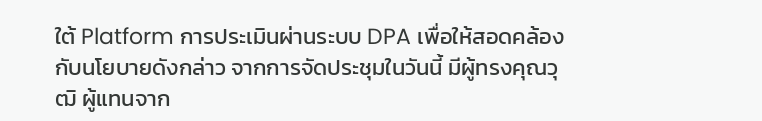ใต้ Platform การประเมินผ่านระบบ DPA เพื่อให้สอดคล้องกับนโยบายดังกล่าว จากการจัดประชุมในวันนี้ มีผู้ทรงคุณวุฒิ ผู้แทนจาก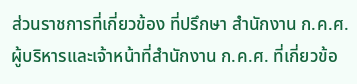ส่วนราชการที่เกี่ยวข้อง ที่ปรึกษา สํานักงาน ก.ค.ศ. ผู้บริหารและเจ้าหน้าที่สํานักงาน ก.ค.ศ. ที่เกี่ยวข้อ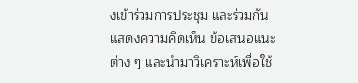งเข้าร่วมการประชุม และร่วมกันแสดงความคิดเห็น ข้อเสนอแนะต่าง ๆ และนำมาวิเคราะห์เพื่อใช้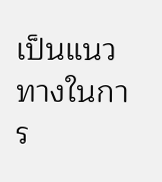เป็นแนวทางในการ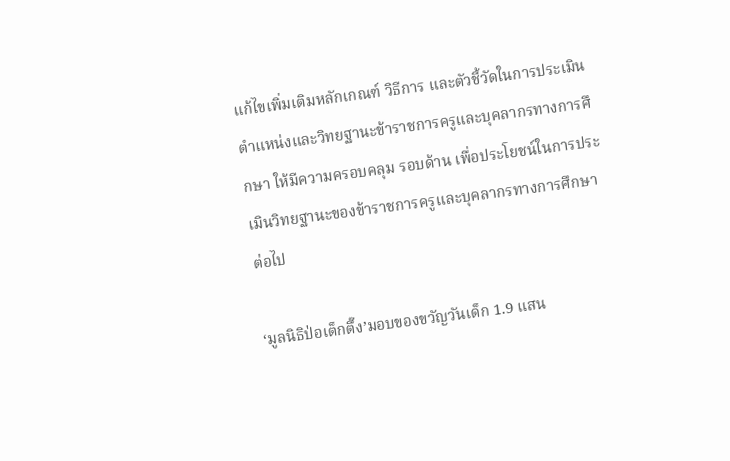แก้ไขเพิ่มเติมหลักเกณฑ์ วิธีการ และตัวชี้วัดในการประเมินตำแหน่งและวิทยฐานะข้าราชการครูและบุคลากรทางการศึกษา ให้มีความครอบคลุม รอบด้าน เพื่อประโยชน์ในการประเมินวิทยฐานะของข้าราชการครูและบุคลากรทางการศึกษาต่อไป

‘มูลนิธิป่อเต็กตึ๊ง’มอบของขวัญวันเด็ก 1.9 แสน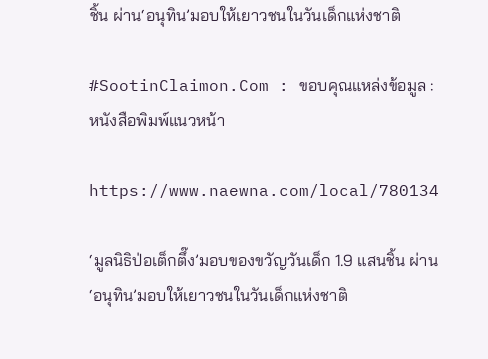ชิ้น ผ่าน‘อนุทิน’มอบให้เยาวชนในวันเด็กแห่งชาติ

#SootinClaimon.Com : ขอบคุณแหล่งข้อมูล : หนังสือพิมพ์แนวหน้า

https://www.naewna.com/local/780134

‘มูลนิธิป่อเต็กตึ๊ง’มอบของขวัญวันเด็ก 1.9 แสนชิ้น ผ่าน‘อนุทิน’มอบให้เยาวชนในวันเด็กแห่งชาติ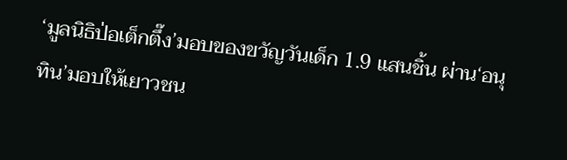‘มูลนิธิป่อเต็กตึ๊ง’มอบของขวัญวันเด็ก 1.9 แสนชิ้น ผ่าน‘อนุทิน’มอบให้เยาวชน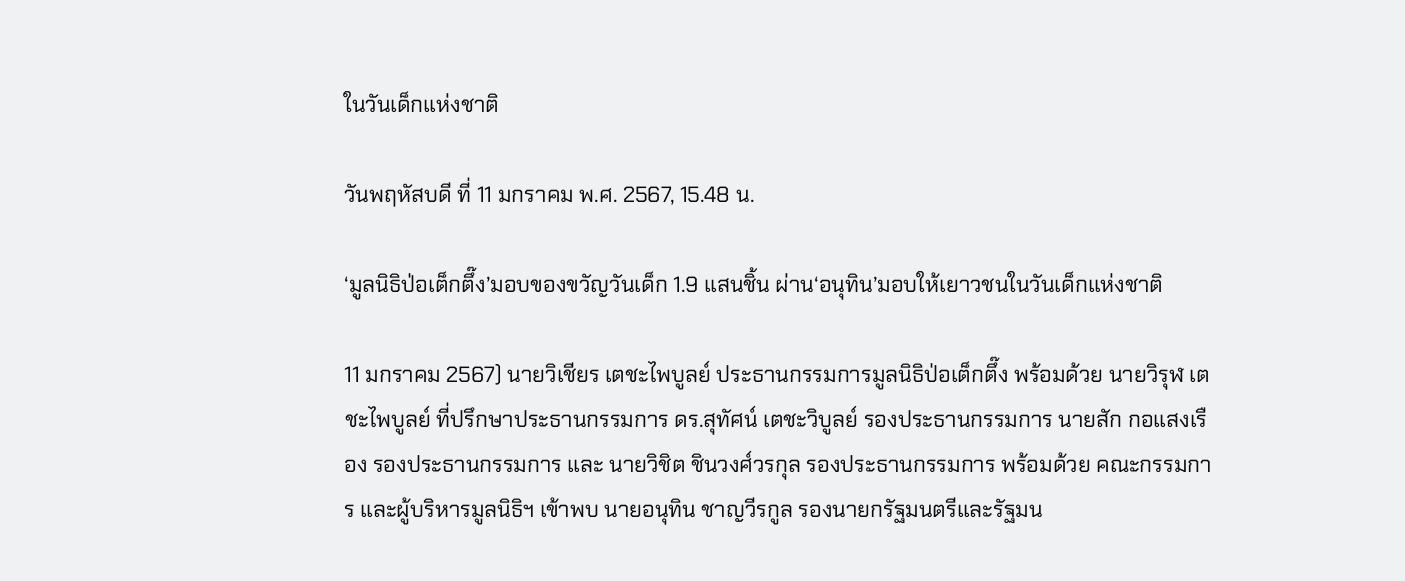ในวันเด็กแห่งชาติ

วันพฤหัสบดี ที่ 11 มกราคม พ.ศ. 2567, 15.48 น.

‘มูลนิธิป่อเต็กตึ๊ง’มอบของขวัญวันเด็ก 1.9 แสนชิ้น ผ่าน‘อนุทิน’มอบให้เยาวชนในวันเด็กแห่งชาติ

11 มกราคม 2567) นายวิเชียร เตชะไพบูลย์ ประธานกรรมการมูลนิธิป่อเต็กตึ๊ง พร้อมด้วย นายวิรุฬ เตชะไพบูลย์ ที่ปรึกษาประธานกรรมการ ดร.สุทัศน์ เตชะวิบูลย์ รองประธานกรรมการ นายสัก กอแสงเรือง รองประธานกรรมการ และ นายวิชิต ชินวงศ์วรกุล รองประธานกรรมการ พร้อมด้วย คณะกรรมการ และผู้บริหารมูลนิธิฯ เข้าพบ นายอนุทิน ชาญวีรกูล รองนายกรัฐมนตรีและรัฐมน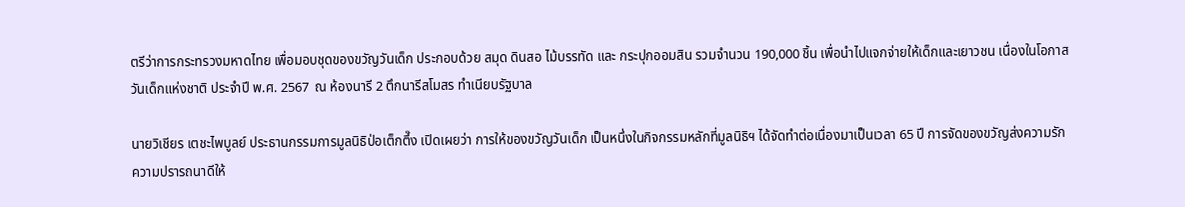ตรีว่าการกระทรวงมหาดไทย เพื่อมอบชุดของขวัญวันเด็ก ประกอบด้วย สมุด ดินสอ ไม้บรรทัด และ กระปุกออมสิน รวมจำนวน 190,000 ชิ้น เพื่อนำไปแจกจ่ายให้เด็กและเยาวชน เนื่องในโอกาสวันเด็กแห่งชาติ ประจำปี พ.ศ. 2567  ณ ห้องนารี 2 ตึกนารีสโมสร ทำเนียบรัฐบาล

นายวิเชียร เตชะไพบูลย์ ประธานกรรมการมูลนิธิป่อเต็กตึ๊ง เปิดเผยว่า การให้ของขวัญวันเด็ก เป็นหนึ่งในกิจกรรมหลักที่มูลนิธิฯ ได้จัดทำต่อเนื่องมาเป็นเวลา 65 ปี การจัดของขวัญส่งความรักความปรารถนาดีให้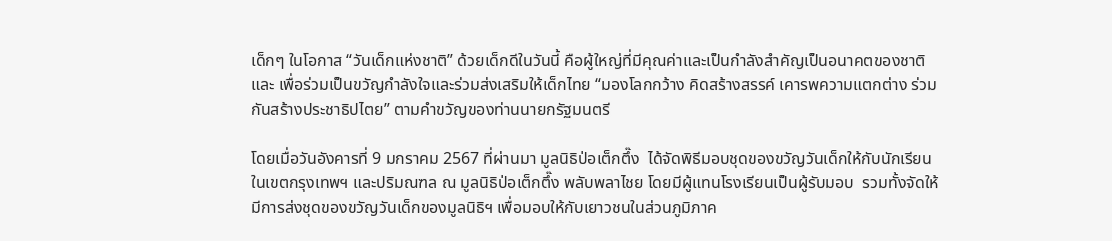เด็กๆ ในโอกาส “วันเด็กแห่งชาติ” ด้วยเด็กดีในวันนี้ คือผู้ใหญ่ที่มีคุณค่าและเป็นกำลังสำคัญเป็นอนาคตของชาติ และ เพื่อร่วมเป็นขวัญกำลังใจและร่วมส่งเสริมให้เด็กไทย “มองโลกกว้าง คิดสร้างสรรค์ เคารพความแตกต่าง ร่วมกันสร้างประชาธิปไตย” ตามคำขวัญของท่านนายกรัฐมนตรี

โดยเมื่อวันอังคารที่ 9 มกราคม 2567 ที่ผ่านมา มูลนิธิป่อเต็กตึ๊ง  ได้จัดพิธีมอบชุดของขวัญวันเด็กให้กับนักเรียนในเขตกรุงเทพฯ และปริมณฑล ณ มูลนิธิป่อเต็กตึ๊ง พลับพลาไชย โดยมีผู้แทนโรงเรียนเป็นผู้รับมอบ  รวมทั้งจัดให้มีการส่งชุดของขวัญวันเด็กของมูลนิธิฯ เพื่อมอบให้กับเยาวชนในส่วนภูมิภาค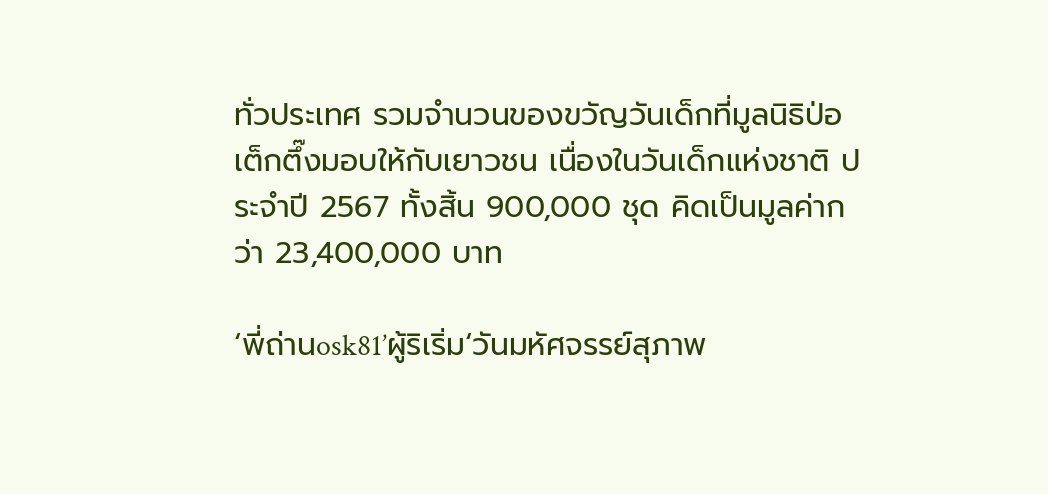ทั่วประเทศ รวมจำนวนของขวัญวันเด็กที่มูลนิธิป่อเต็กตึ๊งมอบให้กับเยาวชน เนื่องในวันเด็กแห่งชาติ ประจำปี 2567 ทั้งสิ้น 900,000 ชุด คิดเป็นมูลค่ากว่า 23,400,000 บาท

‘พี่ถ่านosk81’ผู้ริเริ่ม‘วันมหัศจรรย์สุภาพ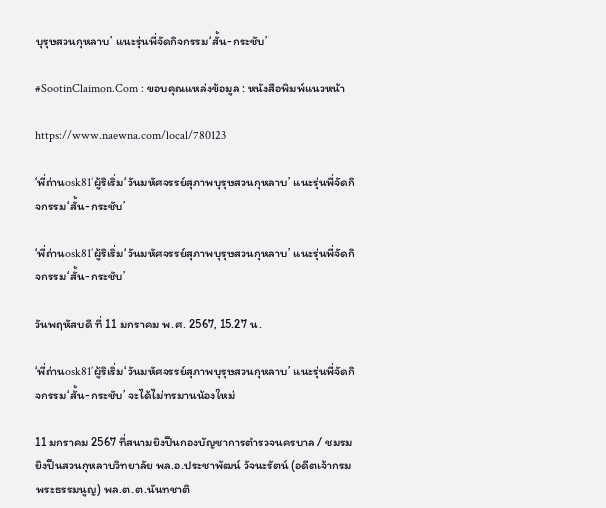บุรุษสวนกุหลาบ’ แนะรุ่นพี่จัดกิจกรรม‘สั้น-กระชับ’

#SootinClaimon.Com : ขอบคุณแหล่งข้อมูล : หนังสือพิมพ์แนวหน้า

https://www.naewna.com/local/780123

‘พี่ถ่านosk81’ผู้ริเริ่ม‘วันมหัศจรรย์สุภาพบุรุษสวนกุหลาบ’ แนะรุ่นพี่จัดกิจกรรม‘สั้น-กระชับ’

‘พี่ถ่านosk81’ผู้ริเริ่ม‘วันมหัศจรรย์สุภาพบุรุษสวนกุหลาบ’ แนะรุ่นพี่จัดกิจกรรม‘สั้น-กระชับ’

วันพฤหัสบดี ที่ 11 มกราคม พ.ศ. 2567, 15.27 น.

‘พี่ถ่านosk81’ผู้ริเริ่ม‘วันมหัศจรรย์สุภาพบุรุษสวนกุหลาบ’ แนะรุ่นพี่จัดกิจกรรม‘สั้น-กระชับ’ จะได้ไม่ทรมานน้องใหม่

11 มกราคม 2567 ที่สนามยิงปืนกองบัญชาการตำรวจนครบาล / ชมรมยิงปืนสวนกุหลาบวิทยาลัย พล.อ.ประชาพัฒน์ วัจนะรัตน์ (อดีตเจ้ากรมพระธรรมนูญ) พล.ต.ต.นันทชาติ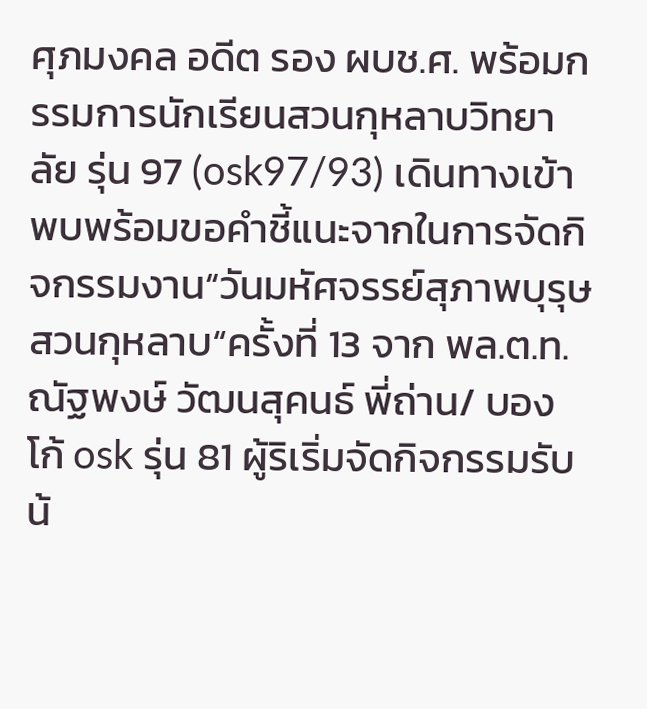ศุภมงคล อดีต รอง ผบช.ศ. พร้อมกรรมการนักเรียนสวนกุหลาบวิทยาลัย รุ่น 97 (osk97/93) เดินทางเข้าพบพร้อมขอคำชี้แนะจากในการจัดกิจกรรมงาน“วันมหัศจรรย์สุภาพบุรุษสวนกุหลาบ“ครั้งที่ 13 จาก พล.ต.ท.ณัฐพงษ์ วัฒนสุคนธ์ พี่ถ่าน/ บองโก้ osk รุ่น 81 ผู้ริเริ่มจัดกิจกรรมรับน้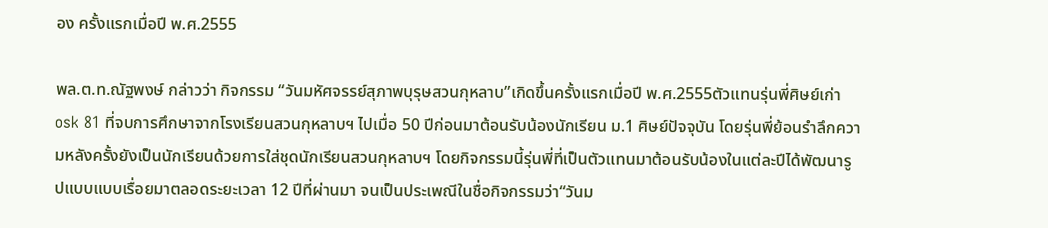อง ครั้งแรกเมื่อปี พ.ศ.2555

พล.ต.ท.ณัฐพงษ์ กล่าวว่า กิจกรรม “วันมหัศจรรย์สุภาพบุรุษสวนกุหลาบ”เกิดขึ้นครั้งแรกเมื่อปี พ.ศ.2555ตัวแทนรุ่นพี่ศิษย์เก่า osk 81 ที่จบการศึกษาจากโรงเรียนสวนกุหลาบฯ ไปเมื่อ 50 ปีก่อนมาต้อนรับน้องนักเรียน ม.1 ศิษย์ปัจจุบัน โดยรุ่นพี่ย้อนรำลึกความหลังครั้งยังเป็นนักเรียนด้วยการใส่ชุดนักเรียนสวนกุหลาบฯ โดยกิจกรรมนี้รุ่นพี่ที่เป็นตัวแทนมาต้อนรับน้องในแต่ละปีได้พัฒนารูปแบบแบบเรื่อยมาตลอดระยะเวลา 12 ปีที่ผ่านมา จนเป็นประเพณีในชื่อกิจกรรมว่า“วันม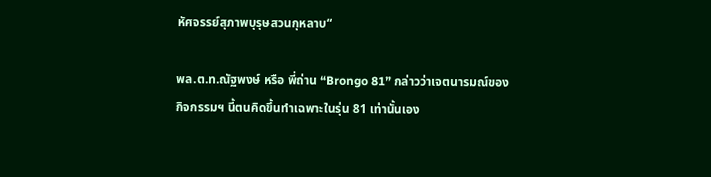หัศจรรย์สุภาพบุรุษสวนกุหลาบ“

พล.ต.ท.ณัฐพงษ์ หรือ พี่ถ่าน “Brongo 81” กล่าวว่าเจตนารมณ์ของกิจกรรมฯ นี้ตนคิดขึ้นทำเฉพาะในรุ่น 81 เท่านั้นเอง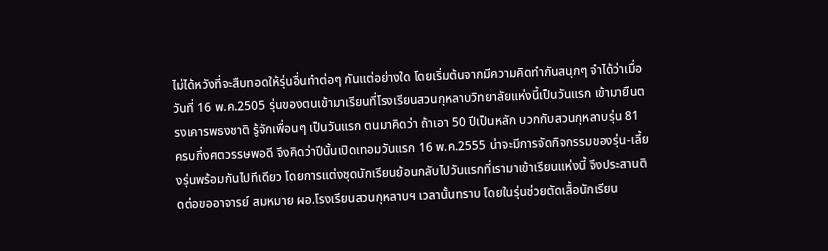ไม่ได้หวังที่จะสืบทอดให้รุ่นอื่นทำต่อๆ กันแต่อย่างใด โดยเริ่มต้นจากมีความคิดทำกันสนุกๆ จำได้ว่าเมื่อวันที่ 16 พ.ค.2505 รุ่นของตนเข้ามาเรียนที่โรงเรียนสวนกุหลาบวิทยาลัยแห่งนี้เป็นวันแรก เข้ามายืนตรงเคารพธงชาติ รู้จักเพื่อนๆ เป็นวันแรก ตนมาคิดว่า ถ้าเอา 50 ปีเป็นหลัก บวกกับสวนกุหลาบรุ่น 81 ครบกึ่งศตวรรษพอดี จึงคิดว่าปีนั้นเปิดเทอมวันแรก 16 พ.ค.2555 น่าจะมีการจัดกิจกรรมของรุ่น-เลี้ยงรุ่นพร้อมกันไปทีเดียว โดยการแต่งชุดนักเรียนย้อนกลับไปวันแรกที่เรามาเข้าเรียนแห่งนี้ จึงประสานติดต่อขออาจารย์ สมหมาย ผอ.โรงเรียนสวนกุหลาบฯ เวลานั้นทราบ โดยในรุ่นช่วยตัดเสื้อนักเรียน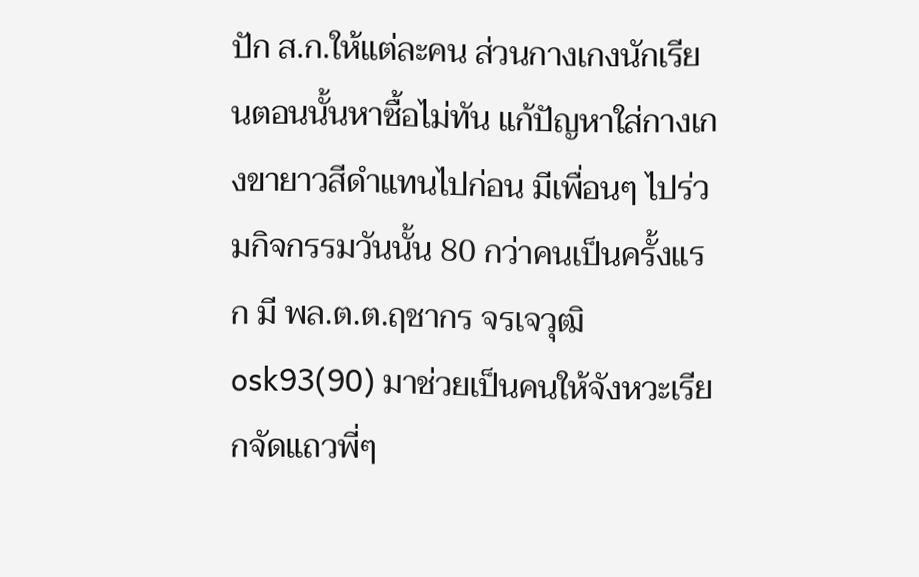ปัก ส.ก.ให้แต่ละคน ส่วนกางเกงนักเรียนตอนนั้นหาซื้อไม่ทัน แก้ปัญหาใส่กางเกงขายาวสีดำแทนไปก่อน มีเพื่อนๆ ไปร่วมกิจกรรมวันนั้น 80 กว่าคนเป็นครั้งแรก มี พล.ต.ต.ฤชากร จรเจวุฒิ osk93(90) มาช่วยเป็นคนให้จังหวะเรียกจัดแถวพี่ๆ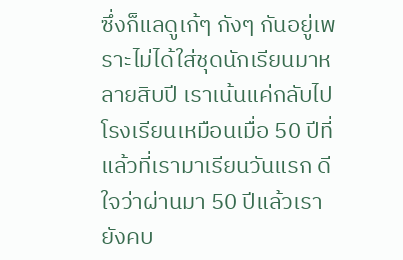ซึ่งก็แลดูเก้ๆ กังๆ กันอยู่เพราะไม่ได้ใส่ชุดนักเรียนมาหลายสิบปี เราเน้นแค่กลับไปโรงเรียนเหมือนเมื่อ 50 ปีที่แล้วที่เรามาเรียนวันแรก ดีใจว่าผ่านมา 50 ปีแล้วเรายังคบ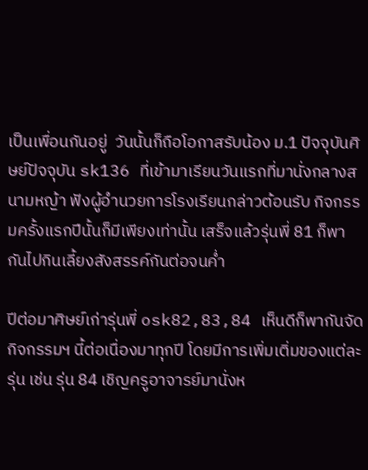เป็นเพื่อนกันอยู่  วันนั้นก็ถือโอกาสรับน้อง ม.1 ปัจจุบันศิษย์ปัจจุบัน sk136 ที่เข้ามาเรียนวันแรกที่มานั่งกลางสนามหญ้า ฟังผู้อำนวยการโรงเรียนกล่าวต้อนรับ กิจกรรมครั้งแรกปีนั้นก็มีเพียงเท่านั้น เสร็จแล้วรุ่นพี่ 81 ก็พากันไปกินเลี้ยงสังสรรค์กันต่อจนค่ำ

ปีต่อมาศิษย์เก่ารุ่นพี่ osk82,83,84 เห็นดีก็พากันจัดกิจกรรมฯ นี้ต่อเนื่องมาทุกปี โดยมีการเพิ่มเติ่มของแต่ละรุ่น เช่น รุ่น 84 เชิญครูอาจารย์มานั่งห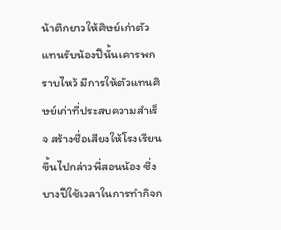น้าตึกยาวให้ศิษย์เก่าตัวแทนรับน้องปีนั้นเคารพกราบไหว้ มีการให้ตัวแทนศิษย์เก่าที่ประสบความสำเร็จ สร้างชื่อเสียงให้โรงเรียนขึ้นไปกล่าวพี่สอนน้อง ซึ่งบางปีใช้เวลาในการทำกิจก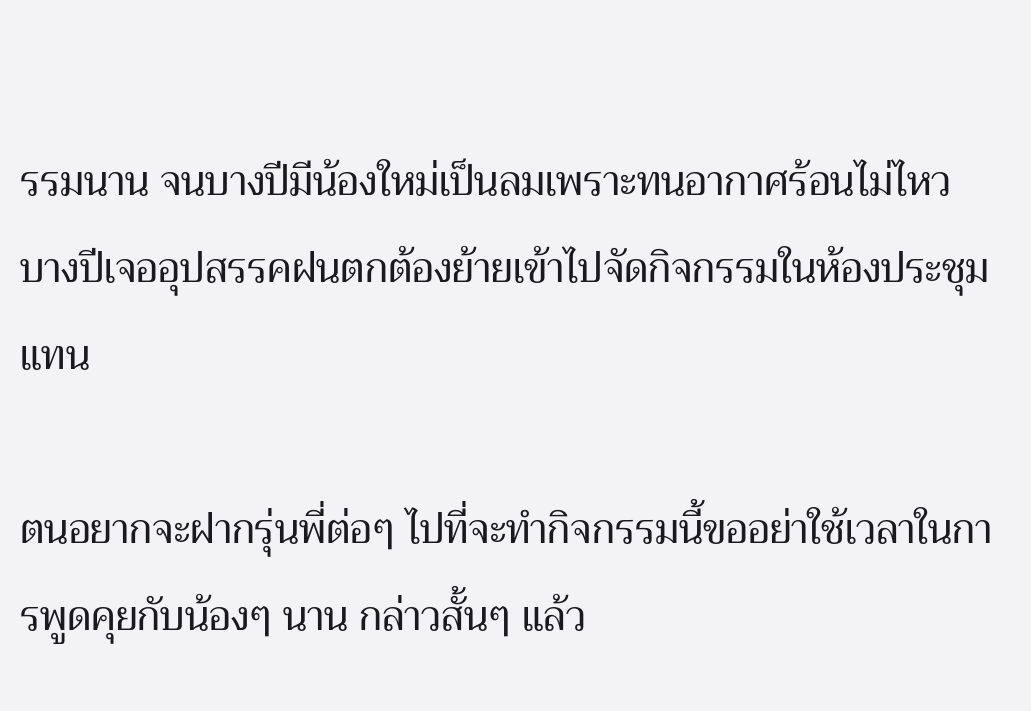รรมนาน จนบางปีมีน้องใหม่เป็นลมเพราะทนอากาศร้อนไม่ไหว บางปีเจออุปสรรคฝนตกต้องย้ายเข้าไปจัดกิจกรรมในห้องประชุมแทน

ตนอยากจะฝากรุ่นพี่ต่อๆ ไปที่จะทำกิจกรรมนี้ขออย่าใช้เวลาในการพูดคุยกับน้องๆ นาน กล่าวสั้นๆ แล้ว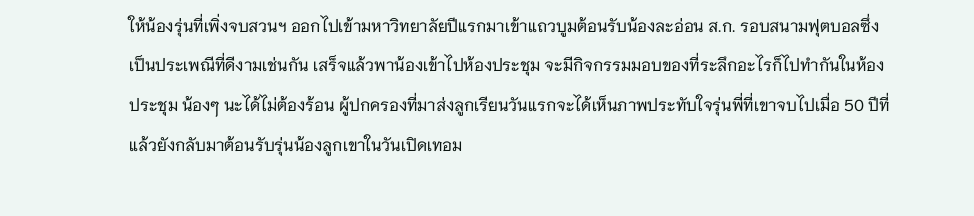ให้น้องรุ่นที่เพิ่งจบสวนฯ ออกไปเข้ามหาวิทยาลัยปีแรกมาเข้าแถวบูมต้อนรับน้องละอ่อน ส.ก. รอบสนามฟุตบอลซึ่งเป็นประเพณีที่ดีงามเช่นกัน เสร็จแล้วพาน้องเข้าไปห้องประชุม จะมีกิจกรรมมอบของที่ระลึกอะไรก็ไปทำกันในห้องประชุม น้องๆ นะได้ไม่ต้องร้อน ผู้ปกครองที่มาส่งลูกเรียนวันแรกจะได้เห็นภาพประทับใจรุ่นพี่ที่เขาจบไปเมื่อ 50 ปีที่แล้วยังกลับมาต้อนรับรุ่นน้องลูกเขาในวันเปิดเทอม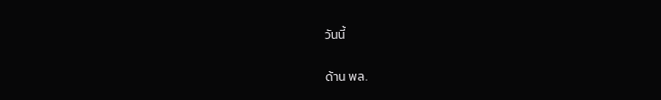วันนี้

ด้าน พล.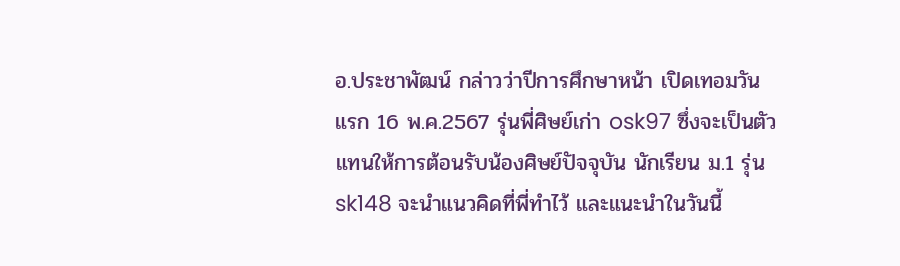อ.ประชาพัฒน์ กล่าวว่าปีการศึกษาหน้า เปิดเทอมวันแรก 16 พ.ค.2567 รุ่นพี่ศิษย์เก่า osk97 ซึ่งจะเป็นตัวแทนให้การต้อนรับน้องศิษย์ปัจจุบัน นักเรียน ม.1 รุ่น sk148 จะนำแนวคิดที่พี่ทำไว้ และแนะนำในวันนี้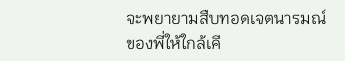จะพยายามสืบทอดเจตนารมณ์ของพี่ให้ใกล้เคี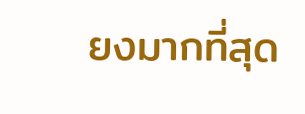ยงมากที่สุด